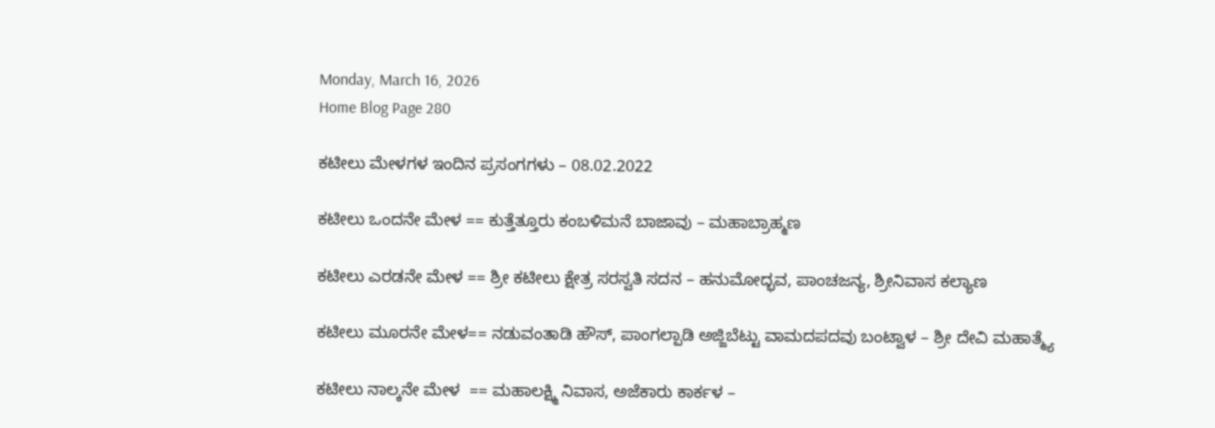Monday, March 16, 2026
Home Blog Page 280

ಕಟೀಲು ಮೇಳಗಳ ಇಂದಿನ ಪ್ರಸಂಗಗಳು – 08.02.2022

ಕಟೀಲು ಒಂದನೇ ಮೇಳ == ಕುತ್ತೆತ್ತೂರು ಕಂಬಳಿಮನೆ ಬಾಜಾವು – ಮಹಾಬ್ರಾಹ್ಮಣ

ಕಟೀಲು ಎರಡನೇ ಮೇಳ == ಶ್ರೀ ಕಟೀಲು ಕ್ಷೇತ್ರ ಸರಸ್ವತಿ ಸದನ – ಹನುಮೋದ್ಭವ, ಪಾಂಚಜನ್ಯ, ಶ್ರೀನಿವಾಸ ಕಲ್ಯಾಣ

ಕಟೀಲು ಮೂರನೇ ಮೇಳ== ನಡುವಂತಾಡಿ ಹೌಸ್, ಪಾಂಗಲ್ಪಾಡಿ ಅಜ್ಜಿಬೆಟ್ಟು ವಾಮದಪದವು ಬಂಟ್ವಾಳ – ಶ್ರೀ ದೇವಿ ಮಹಾತ್ಮ್ಯೆ

ಕಟೀಲು ನಾಲ್ಕನೇ ಮೇಳ  == ಮಹಾಲಕ್ಷ್ಮಿ ನಿವಾಸ, ಅಜೆಕಾರು ಕಾರ್ಕಳ –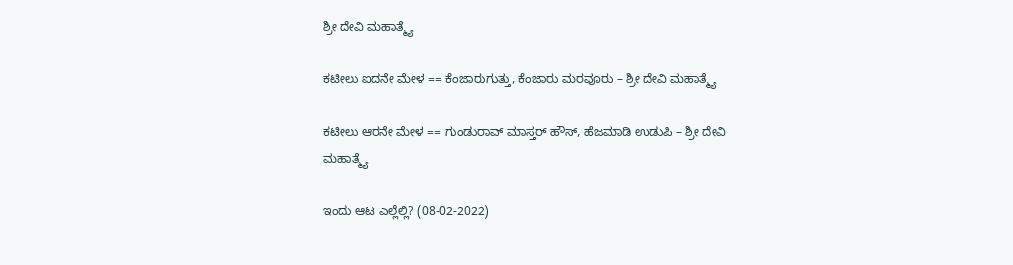ಶ್ರೀ ದೇವಿ ಮಹಾತ್ಮ್ಯೆ

ಕಟೀಲು ಐದನೇ ಮೇಳ == ಕೆಂಜಾರುಗುತ್ತು, ಕೆಂಜಾರು ಮರವೂರು – ಶ್ರೀ ದೇವಿ ಮಹಾತ್ಮ್ಯೆ

ಕಟೀಲು ಆರನೇ ಮೇಳ == ಗುಂಡುರಾವ್ ಮಾಸ್ತರ್ ಹೌಸ್, ಹೆಜಮಾಡಿ ಉಡುಪಿ – ಶ್ರೀ ದೇವಿ ಮಹಾತ್ಮ್ಯೆ

ಇಂದು ಆಟ ಎಲ್ಲೆಲ್ಲಿ? (08-02-2022)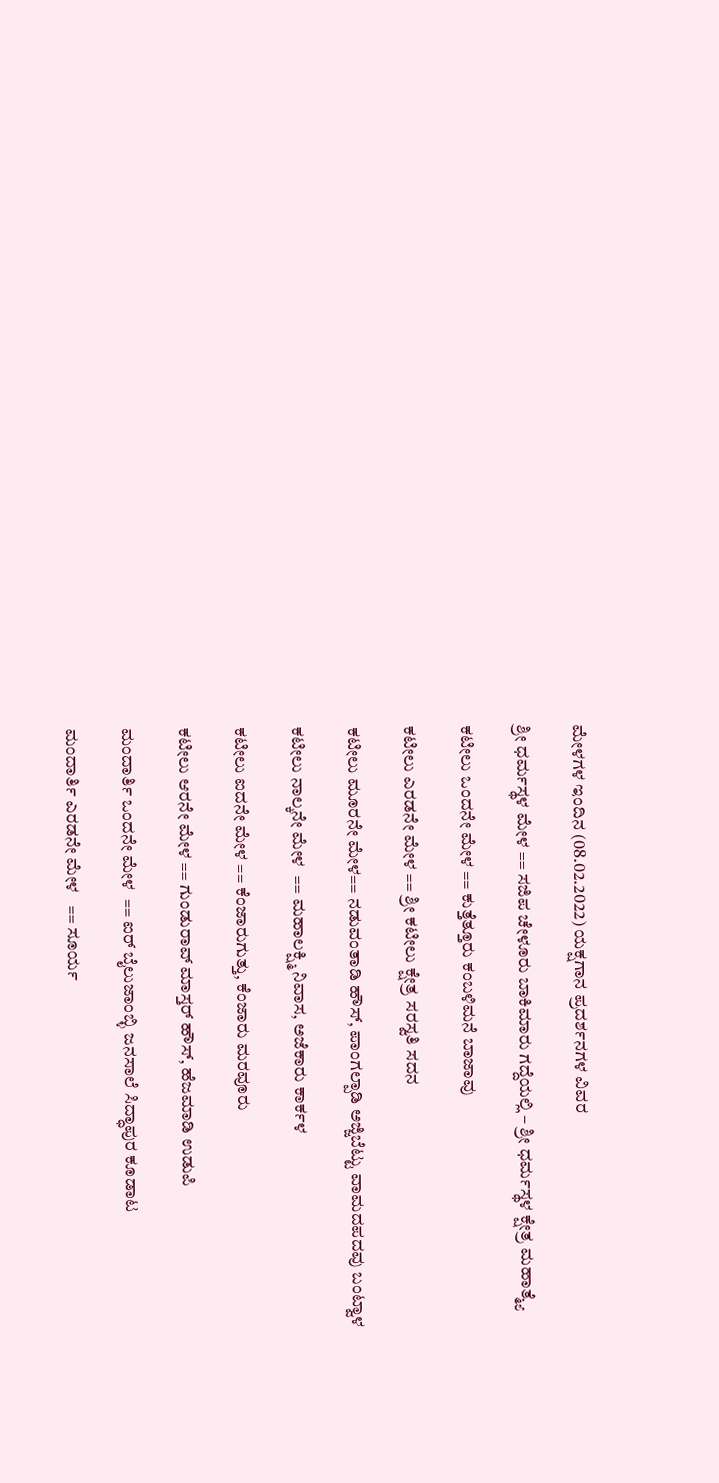ಮೇಳಗಳ ಇಂದಿನ (08.02.2022) ಯಕ್ಷಗಾನ ಪ್ರದರ್ಶನಗಳ ವಿವರ

ಶ್ರೀ ಧರ್ಮಸ್ಥಳ ಮೇಳ == ಸಜಿಪ ಚೇಳೂರು ಬಾಕಿಮಾರು ಗದ್ದೆಯಲ್ಲಿ – ಶ್ರೀ ಧರ್ಮಸ್ಥಳ ಕ್ಷೇತ್ರ ಮಹಾತ್ಮ್ಯೆ

ಕಟೀಲು ಒಂದನೇ ಮೇಳ == ಕುತ್ತೆತ್ತೂರು ಕಂಬಳಿಮನೆ ಬಾಜಾವು

ಕಟೀಲು ಎರಡನೇ ಮೇಳ == ಶ್ರೀ ಕಟೀಲು ಕ್ಷೇತ್ರ ಸರಸ್ವತಿ ಸದನ

ಕಟೀಲು ಮೂರನೇ ಮೇಳ== ನಡುವಂತಾಡಿ ಹೌಸ್, ಪಾಂಗಲ್ಪಾಡಿ ಅಜ್ಜಿಬೆಟ್ಟು ವಾಮದಪದವು ಬಂಟ್ವಾಳ

ಕಟೀಲು ನಾಲ್ಕನೇ ಮೇಳ  == ಮಹಾಲಕ್ಷ್ಮಿ ನಿವಾಸ, ಅಜೆಕಾರು ಕಾರ್ಕಳ

ಕಟೀಲು ಐದನೇ ಮೇಳ == ಕೆಂಜಾರುಗುತ್ತು, ಕೆಂಜಾರು ಮರವೂರು

ಕಟೀಲು ಆರನೇ ಮೇಳ == ಗುಂಡುರಾವ್ ಮಾಸ್ತರ್ ಹೌಸ್, ಹೆಜಮಾಡಿ ಉಡುಪಿ

ಮಂದಾರ್ತಿ ಒಂದನೇ ಮೇಳ  == ಐರ್ ಬೈಲುಜಾಂಬ್ಳಿ ಜನಸಾಲೆ ಸಿದ್ಧಾಪುರ ಕೂಡಾಟ

ಮಂದಾರ್ತಿ ಎರಡನೇ ಮೇಳ   == ಸೂರ್ಯ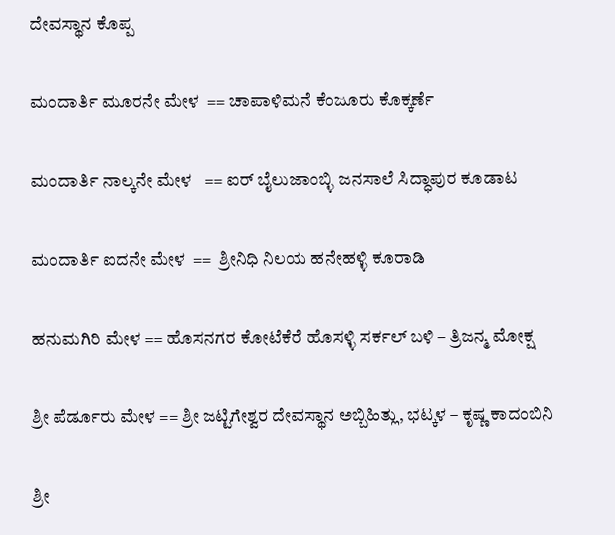ದೇವಸ್ಥಾನ ಕೊಪ್ಪ

ಮಂದಾರ್ತಿ ಮೂರನೇ ಮೇಳ  == ಚಾಪಾಳಿಮನೆ ಕೆಂಜೂರು ಕೊಕ್ಕರ್ಣೆ

ಮಂದಾರ್ತಿ ನಾಲ್ಕನೇ ಮೇಳ   == ಐರ್ ಬೈಲುಜಾಂಬ್ಳಿ ಜನಸಾಲೆ ಸಿದ್ಧಾಪುರ ಕೂಡಾಟ

ಮಂದಾರ್ತಿ ಐದನೇ ಮೇಳ  ==  ಶ್ರೀನಿಧಿ ನಿಲಯ ಹನೇಹಳ್ಳಿ ಕೂರಾಡಿ

ಹನುಮಗಿರಿ ಮೇಳ == ಹೊಸನಗರ ಕೋಟೆಕೆರೆ ಹೊಸಳ್ಳಿ ಸರ್ಕಲ್ ಬಳಿ – ತ್ರಿಜನ್ಮ ಮೋಕ್ಷ

ಶ್ರೀ ಪೆರ್ಡೂರು ಮೇಳ == ಶ್ರೀ ಜಟ್ಟಿಗೇಶ್ವರ ದೇವಸ್ಥಾನ ಅಬ್ಬಿಹಿತ್ಲು, ಭಟ್ಕಳ – ಕೃಷ್ಣ ಕಾದಂಬಿನಿ

ಶ್ರೀ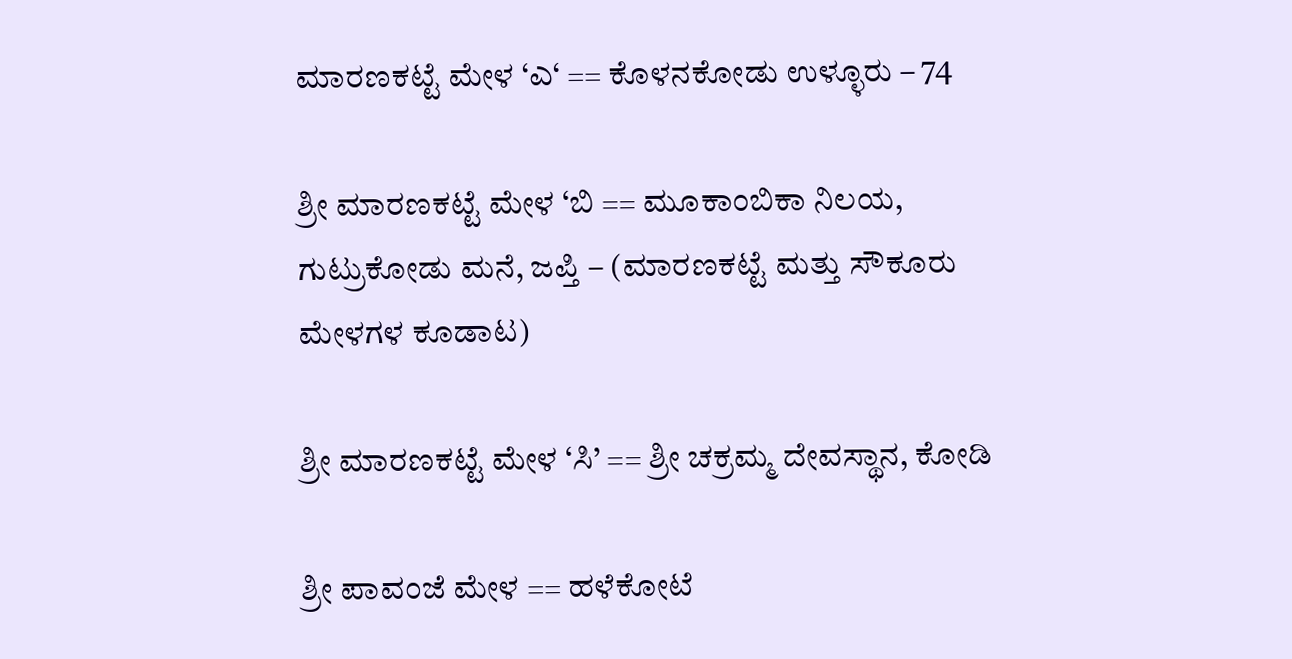ಮಾರಣಕಟ್ಟೆ ಮೇಳ ‘ಎ‘ == ಕೊಳನಕೋಡು ಉಳ್ಳೂರು – 74

ಶ್ರೀ ಮಾರಣಕಟ್ಟೆ ಮೇಳ ‘ಬಿ == ಮೂಕಾಂಬಿಕಾ ನಿಲಯ, ಗುಟ್ರುಕೋಡು ಮನೆ, ಜಪ್ತಿ – (ಮಾರಣಕಟ್ಟೆ ಮತ್ತು ಸೌಕೂರು ಮೇಳಗಳ ಕೂಡಾಟ)

ಶ್ರೀ ಮಾರಣಕಟ್ಟೆ ಮೇಳ ‘ಸಿ’ == ಶ್ರೀ ಚಕ್ರಮ್ಮ ದೇವಸ್ಥಾನ, ಕೋಡಿ

ಶ್ರೀ ಪಾವಂಜೆ ಮೇಳ == ಹಳೆಕೋಟೆ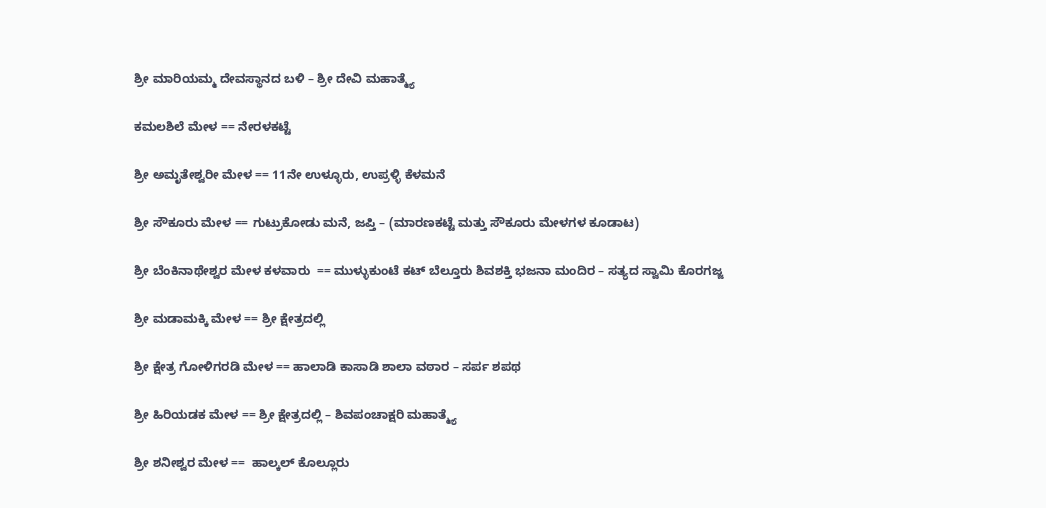ಶ್ರೀ ಮಾರಿಯಮ್ಮ ದೇವಸ್ಥಾನದ ಬಳಿ – ಶ್ರೀ ದೇವಿ ಮಹಾತ್ಮ್ಯೆ

ಕಮಲಶಿಲೆ ಮೇಳ == ನೇರಳಕಟ್ಟೆ

ಶ್ರೀ ಅಮೃತೇಶ್ವರೀ ಮೇಳ == 11ನೇ ಉಳ್ಳೂರು, ಉಪ್ರಳ್ಳಿ ಕೆಳಮನೆ

ಶ್ರೀ ಸೌಕೂರು ಮೇಳ == ಗುಟ್ರುಕೋಡು ಮನೆ, ಜಪ್ತಿ – (ಮಾರಣಕಟ್ಟೆ ಮತ್ತು ಸೌಕೂರು ಮೇಳಗಳ ಕೂಡಾಟ)

ಶ್ರೀ ಬೆಂಕಿನಾಥೇಶ್ವರ ಮೇಳ ಕಳವಾರು  == ಮುಳ್ಳುಕುಂಟೆ ಕಟ್ ಬೆಲ್ತೂರು ಶಿವಶಕ್ತಿ ಭಜನಾ ಮಂದಿರ – ಸತ್ಯದ ಸ್ವಾಮಿ ಕೊರಗಜ್ಜ

ಶ್ರೀ ಮಡಾಮಕ್ಕಿ ಮೇಳ == ಶ್ರೀ ಕ್ಷೇತ್ರದಲ್ಲಿ

ಶ್ರೀ ಕ್ಷೇತ್ರ ಗೋಳಿಗರಡಿ ಮೇಳ == ಹಾಲಾಡಿ ಕಾಸಾಡಿ ಶಾಲಾ ವಠಾರ – ಸರ್ಪ ಶಪಥ

ಶ್ರೀ ಹಿರಿಯಡಕ ಮೇಳ == ಶ್ರೀ ಕ್ಷೇತ್ರದಲ್ಲಿ – ಶಿವಪಂಚಾಕ್ಷರಿ ಮಹಾತ್ಮ್ಯೆ

ಶ್ರೀ ಶನೀಶ್ವರ ಮೇಳ ==  ಹಾಲ್ಕಲ್ ಕೊಲ್ಲೂರು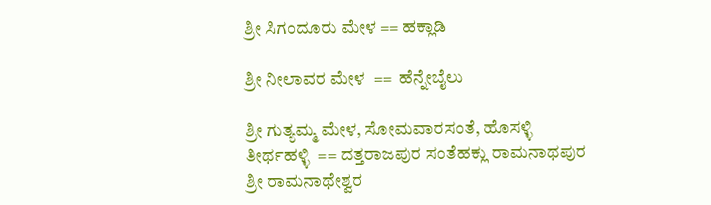ಶ್ರೀ ಸಿಗಂದೂರು ಮೇಳ == ಹಕ್ಲಾಡಿ

ಶ್ರೀ ನೀಲಾವರ ಮೇಳ  ==  ಹೆನ್ನೇಬೈಲು

ಶ್ರೀ ಗುತ್ಯಮ್ಮ ಮೇಳ, ಸೋಮವಾರಸಂತೆ, ಹೊಸಳ್ಳಿ ತೀರ್ಥಹಳ್ಳಿ  == ದತ್ತರಾಜಪುರ ಸಂತೆಹಕ್ಲು ರಾಮನಾಥಪುರ ಶ್ರೀ ರಾಮನಾಥೇಶ್ವರ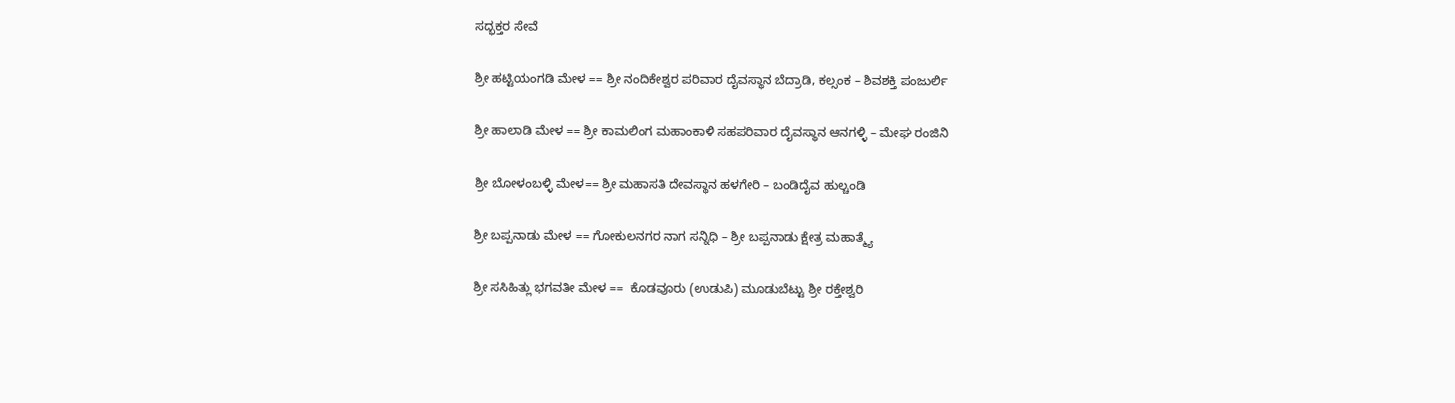ಸದ್ಭಕ್ತರ ಸೇವೆ

ಶ್ರೀ ಹಟ್ಟಿಯಂಗಡಿ ಮೇಳ == ಶ್ರೀ ನಂದಿಕೇಶ್ವರ ಪರಿವಾರ ದೈವಸ್ಥಾನ ಬೆದ್ರಾಡಿ, ಕಲ್ಸಂಕ – ಶಿವಶಕ್ತಿ ಪಂಜುರ್ಲಿ

ಶ್ರೀ ಹಾಲಾಡಿ ಮೇಳ == ಶ್ರೀ ಕಾಮಲಿಂಗ ಮಹಾಂಕಾಳಿ ಸಹಪರಿವಾರ ದೈವಸ್ಥಾನ ಆನಗಳ್ಳಿ – ಮೇಘ ರಂಜಿನಿ

ಶ್ರೀ ಬೋಳಂಬಳ್ಳಿ ಮೇಳ== ಶ್ರೀ ಮಹಾಸತಿ ದೇವಸ್ಥಾನ ಹಳಗೇರಿ – ಬಂಡಿದೈವ ಹುಲ್ಚಂಡಿ

ಶ್ರೀ ಬಪ್ಪನಾಡು ಮೇಳ == ಗೋಕುಲನಗರ ನಾಗ ಸನ್ನಿಧಿ – ಶ್ರೀ ಬಪ್ಪನಾಡು ಕ್ಷೇತ್ರ ಮಹಾತ್ಮ್ಯೆ

ಶ್ರೀ ಸಸಿಹಿತ್ಲು ಭಗವತೀ ಮೇಳ ==  ಕೊಡವೂರು (ಉಡುಪಿ) ಮೂಡುಬೆಟ್ಟು ಶ್ರೀ ರಕ್ತೇಶ್ವರಿ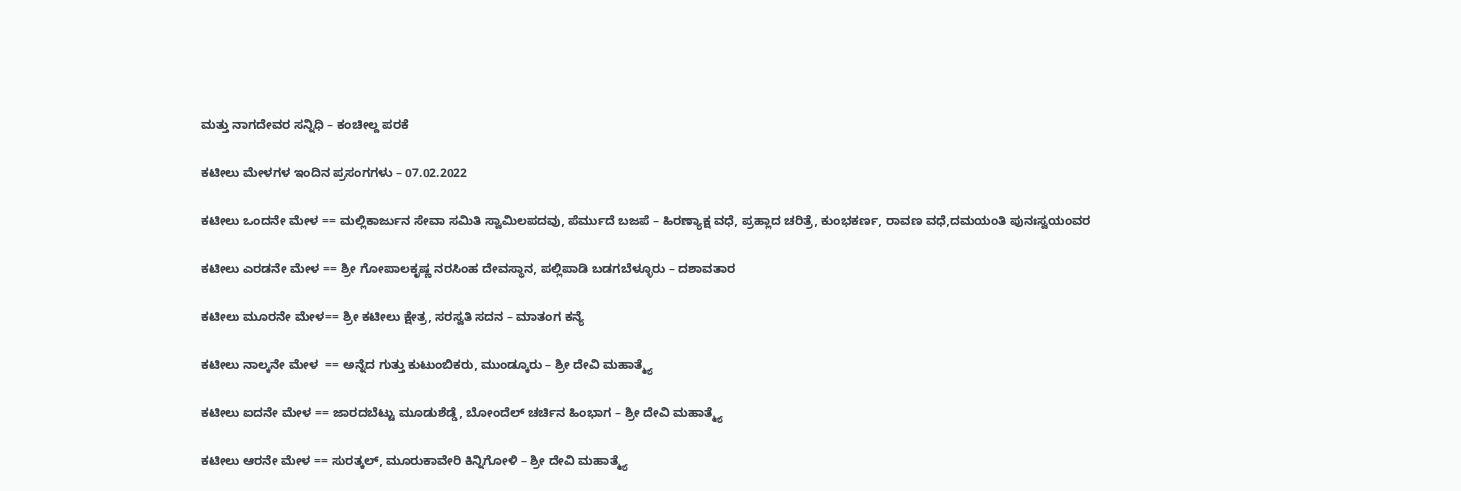ಮತ್ತು ನಾಗದೇವರ ಸನ್ನಿಧಿ – ಕಂಚೀಲ್ದ ಪರಕೆ

ಕಟೀಲು ಮೇಳಗಳ ಇಂದಿನ ಪ್ರಸಂಗಗಳು – 07.02.2022

ಕಟೀಲು ಒಂದನೇ ಮೇಳ == ಮಲ್ಲಿಕಾರ್ಜುನ ಸೇವಾ ಸಮಿತಿ ಸ್ವಾಮಿಲಪದವು, ಪೆರ್ಮುದೆ ಬಜಪೆ – ಹಿರಣ್ಯಾಕ್ಷ ವಧೆ, ಪ್ರಹ್ಲಾದ ಚರಿತ್ರೆ, ಕುಂಭಕರ್ಣ, ರಾವಣ ವಧೆ,ದಮಯಂತಿ ಪುನಃಸ್ವಯಂವರ

ಕಟೀಲು ಎರಡನೇ ಮೇಳ == ಶ್ರೀ ಗೋಪಾಲಕೃಷ್ಣ ನರಸಿಂಹ ದೇವಸ್ಥಾನ, ಪಲ್ಲಿಪಾಡಿ ಬಡಗಬೆಳ್ಳೂರು – ದಶಾವತಾರ

ಕಟೀಲು ಮೂರನೇ ಮೇಳ== ಶ್ರೀ ಕಟೀಲು ಕ್ಷೇತ್ರ, ಸರಸ್ವತಿ ಸದನ – ಮಾತಂಗ ಕನ್ಯೆ

ಕಟೀಲು ನಾಲ್ಕನೇ ಮೇಳ  == ಅನ್ನೆದ ಗುತ್ತು ಕುಟುಂಬಿಕರು, ಮುಂಡ್ಕೂರು – ಶ್ರೀ ದೇವಿ ಮಹಾತ್ಮ್ಯೆ

ಕಟೀಲು ಐದನೇ ಮೇಳ == ಜಾರದಬೆಟ್ಟು ಮೂಡುಶೆಡ್ಡೆ, ಬೋಂದೆಲ್ ಚರ್ಚಿನ ಹಿಂಭಾಗ – ಶ್ರೀ ದೇವಿ ಮಹಾತ್ಮ್ಯೆ

ಕಟೀಲು ಆರನೇ ಮೇಳ == ಸುರತ್ಕಲ್, ಮೂರುಕಾವೇರಿ ಕಿನ್ನಿಗೋಳಿ – ಶ್ರೀ ದೇವಿ ಮಹಾತ್ಮ್ಯೆ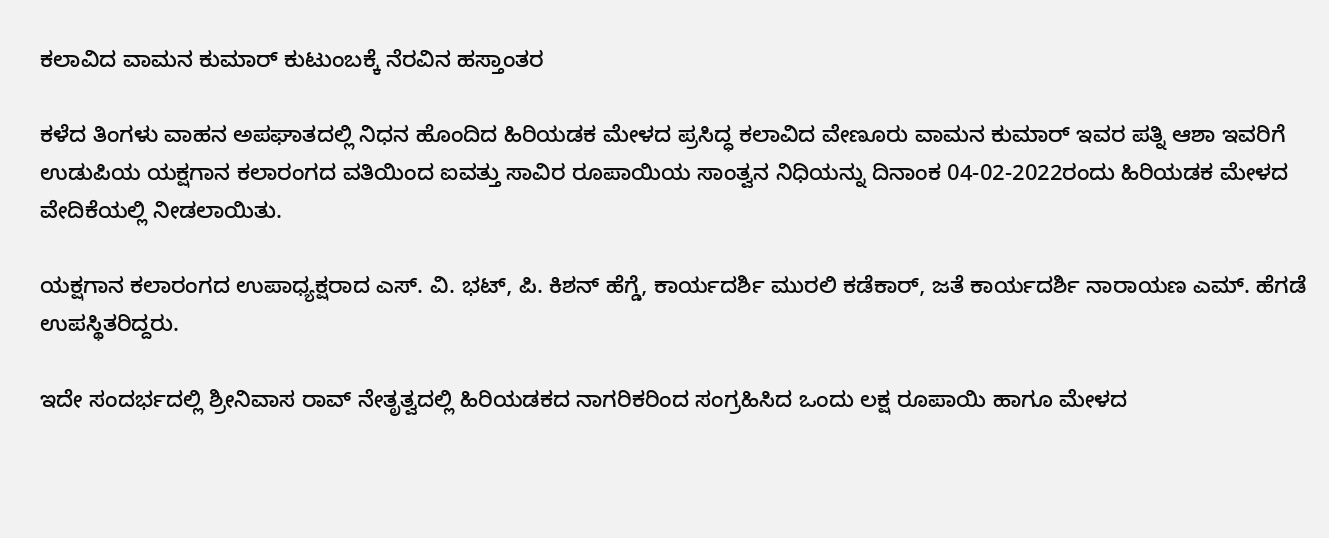ಕಲಾವಿದ ವಾಮನ ಕುಮಾರ್ ಕುಟುಂಬಕ್ಕೆ ನೆರವಿನ ಹಸ್ತಾಂತರ

ಕಳೆದ ತಿಂಗಳು ವಾಹನ ಅಪಘಾತದಲ್ಲಿ ನಿಧನ ಹೊಂದಿದ ಹಿರಿಯಡಕ ಮೇಳದ ಪ್ರಸಿದ್ಧ ಕಲಾವಿದ ವೇಣೂರು ವಾಮನ ಕುಮಾರ್ ಇವರ ಪತ್ನಿ ಆಶಾ ಇವರಿಗೆ ಉಡುಪಿಯ ಯಕ್ಷಗಾನ ಕಲಾರಂಗದ ವತಿಯಿಂದ ಐವತ್ತು ಸಾವಿರ ರೂಪಾಯಿಯ ಸಾಂತ್ವನ ನಿಧಿಯನ್ನು ದಿನಾಂಕ 04-02-2022ರಂದು ಹಿರಿಯಡಕ ಮೇಳದ ವೇದಿಕೆಯಲ್ಲಿ ನೀಡಲಾಯಿತು.

ಯಕ್ಷಗಾನ ಕಲಾರಂಗದ ಉಪಾಧ್ಯಕ್ಷರಾದ ಎಸ್. ವಿ. ಭಟ್, ಪಿ. ಕಿಶನ್ ಹೆಗ್ಡೆ, ಕಾರ್ಯದರ್ಶಿ ಮುರಲಿ ಕಡೆಕಾರ್, ಜತೆ ಕಾರ್ಯದರ್ಶಿ ನಾರಾಯಣ ಎಮ್. ಹೆಗಡೆ ಉಪಸ್ಥಿತರಿದ್ದರು.

ಇದೇ ಸಂದರ್ಭದಲ್ಲಿ ಶ್ರೀನಿವಾಸ ರಾವ್ ನೇತೃತ್ವದಲ್ಲಿ ಹಿರಿಯಡಕದ ನಾಗರಿಕರಿಂದ ಸಂಗ್ರಹಿಸಿದ ಒಂದು ಲಕ್ಷ ರೂಪಾಯಿ ಹಾಗೂ ಮೇಳದ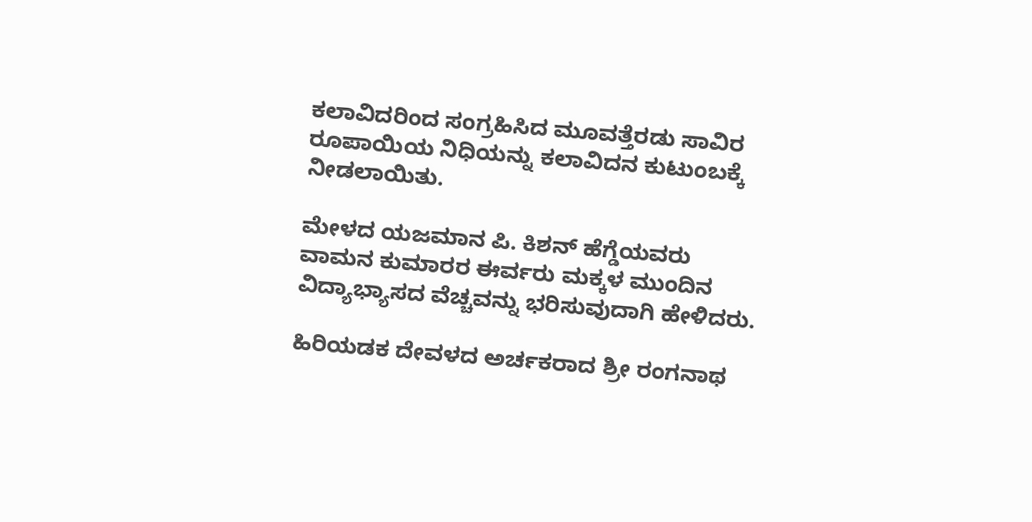ಕಲಾವಿದರಿಂದ ಸಂಗ್ರಹಿಸಿದ ಮೂವತ್ತೆರಡು ಸಾವಿರ ರೂಪಾಯಿಯ ನಿಧಿಯನ್ನು ಕಲಾವಿದನ ಕುಟುಂಬಕ್ಕೆ ನೀಡಲಾಯಿತು.

ಮೇಳದ ಯಜಮಾನ ಪಿ. ಕಿಶನ್ ಹೆಗ್ಡೆಯವರು ವಾಮನ ಕುಮಾರರ ಈರ್ವರು ಮಕ್ಕಳ ಮುಂದಿನ ವಿದ್ಯಾಭ್ಯಾಸದ ವೆಚ್ಚವನ್ನು ಭರಿಸುವುದಾಗಿ ಹೇಳಿದರು.

ಹಿರಿಯಡಕ ದೇವಳದ ಅರ್ಚಕರಾದ ಶ್ರೀ ರಂಗನಾಥ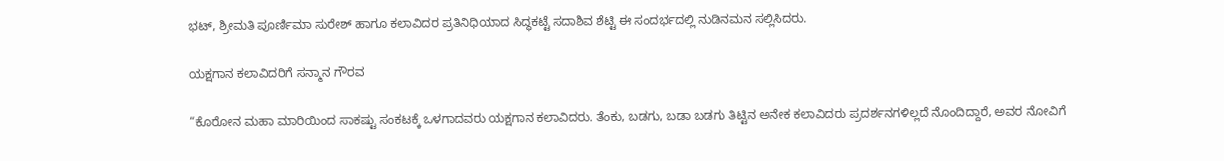ಭಟ್, ಶ್ರೀಮತಿ ಪೂರ್ಣಿಮಾ ಸುರೇಶ್ ಹಾಗೂ ಕಲಾವಿದರ ಪ್ರತಿನಿಧಿಯಾದ ಸಿದ್ಧಕಟ್ಟೆ ಸದಾಶಿವ ಶೆಟ್ಟಿ ಈ ಸಂದರ್ಭದಲ್ಲಿ ನುಡಿನಮನ ಸಲ್ಲಿಸಿದರು.

ಯಕ್ಷಗಾನ ಕಲಾವಿದರಿಗೆ ಸನ್ಮಾನ ಗೌರವ

“ಕೊರೋನ ಮಹಾ ಮಾರಿಯಿಂದ ಸಾಕಷ್ಟು ಸಂಕಟಕ್ಕೆ ಒಳಗಾದವರು ಯಕ್ಷಗಾನ ಕಲಾವಿದರು. ತೆಂಕು, ಬಡಗು, ಬಡಾ ಬಡಗು ತಿಟ್ಟಿನ ಅನೇಕ ಕಲಾವಿದರು ಪ್ರದರ್ಶನಗಳಿಲ್ಲದೆ ನೊಂದಿದ್ದಾರೆ, ಅವರ ನೋವಿಗೆ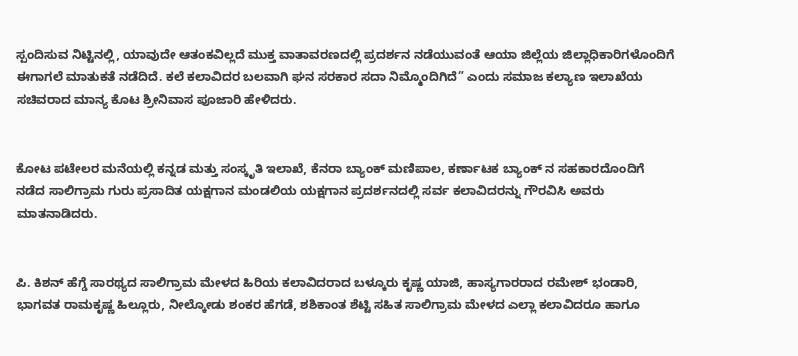ಸ್ಪಂದಿಸುವ ನಿಟ್ಟಿನಲ್ಲಿ, ಯಾವುದೇ ಆತಂಕವಿಲ್ಲದೆ ಮುಕ್ತ ವಾತಾವರಣದಲ್ಲಿ ಪ್ರದರ್ಶನ ನಡೆಯುವಂತೆ ಆಯಾ ಜಿಲ್ಲೆಯ ಜಿಲ್ಲಾಧಿಕಾರಿಗಳೊಂದಿಗೆ ಈಗಾಗಲೆ ಮಾತುಕತೆ ನಡೆದಿದೆ. ಕಲೆ ಕಲಾವಿದರ ಬಲವಾಗಿ ಘನ ಸರಕಾರ ಸದಾ ನಿಮ್ಮೊಂದಿಗಿದೆ” ಎಂದು ಸಮಾಜ ಕಲ್ಯಾಣ ಇಲಾಖೆಯ ಸಚಿವರಾದ ಮಾನ್ಯ ಕೊಟ ಶ್ರೀನಿವಾಸ ಪೂಜಾರಿ ಹೇಳಿದರು.


ಕೋಟ ಪಟೇಲರ ಮನೆಯಲ್ಲಿ ಕನ್ನಡ ಮತ್ತು ಸಂಸ್ಕೃತಿ ಇಲಾಖೆ, ಕೆನರಾ ಬ್ಯಾಂಕ್ ಮಣಿಪಾಲ, ಕರ್ಣಾಟಕ ಬ್ಯಾಂಕ್ ನ ಸಹಕಾರದೊಂದಿಗೆ ನಡೆದ ಸಾಲಿಗ್ರಾಮ ಗುರು ಪ್ರಸಾದಿತ ಯಕ್ಷಗಾನ ಮಂಡಲಿಯ ಯಕ್ಷಗಾನ ಪ್ರದರ್ಶನದಲ್ಲಿ ಸರ್ವ ಕಲಾವಿದರನ್ನು ಗೌರವಿಸಿ ಅವರು ಮಾತನಾಡಿದರು.


ಪಿ. ಕಿಶನ್ ಹೆಗ್ಡೆ ಸಾರಥ್ಯದ ಸಾಲಿಗ್ರಾಮ ಮೇಳದ ಹಿರಿಯ ಕಲಾವಿದರಾದ ಬಳ್ಕೂರು ಕೃಷ್ಣ ಯಾಜಿ, ಹಾಸ್ಯಗಾರರಾದ ರಮೇಶ್ ಭಂಡಾರಿ, ಭಾಗವತ ರಾಮಕೃಷ್ಣ ಹಿಲ್ಲೂರು, ನೀಲ್ಕೋಡು ಶಂಕರ ಹೆಗಡೆ, ಶಶಿಕಾಂತ ಶೆಟ್ಟಿ ಸಹಿತ ಸಾಲಿಗ್ರಾಮ ಮೇಳದ ಎಲ್ಲಾ ಕಲಾವಿದರೂ ಹಾಗೂ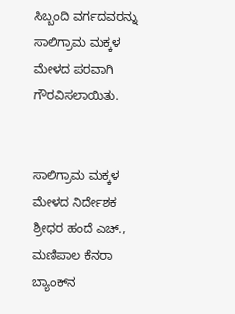ಸಿಬ್ಬಂದಿ ವರ್ಗದವರನ್ನು ಸಾಲಿಗ್ರಾಮ ಮಕ್ಕಳ ಮೇಳದ ಪರವಾಗಿ ಗೌರವಿಸಲಾಯಿತು.


ಸಾಲಿಗ್ರಾಮ ಮಕ್ಕಳ ಮೇಳದ ನಿರ್ದೇಶಕ ಶ್ರೀಧರ ಹಂದೆ ಎಚ್., ಮಣಿಪಾಲ ಕೆನರಾ ಬ್ಯಾಂಕ್‌ನ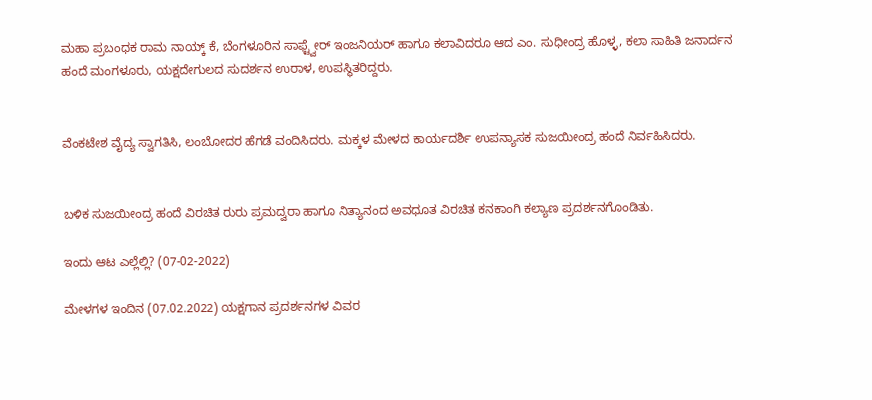ಮಹಾ ಪ್ರಬಂಧಕ ರಾಮ ನಾಯ್ಕ್ ಕೆ, ಬೆಂಗಳೂರಿನ ಸಾಫ್ಟ್ವೇರ್ ಇಂಜನಿಯರ್ ಹಾಗೂ ಕಲಾವಿದರೂ ಆದ ಎಂ. ಸುಧೀಂದ್ರ ಹೊಳ್ಳ, ಕಲಾ ಸಾಹಿತಿ ಜನಾರ್ದನ ಹಂದೆ ಮಂಗಳೂರು, ಯಕ್ಷದೇಗುಲದ ಸುದರ್ಶನ ಉರಾಳ, ಉಪಸ್ಥಿತರಿದ್ದರು.


ವೆಂಕಟೇಶ ವೈದ್ಯ ಸ್ವಾಗತಿಸಿ, ಲಂಬೋದರ ಹೆಗಡೆ ವಂದಿಸಿದರು. ಮಕ್ಕಳ ಮೇಳದ ಕಾರ್ಯದರ್ಶಿ ಉಪನ್ಯಾಸಕ ಸುಜಯೀಂದ್ರ ಹಂದೆ ನಿರ್ವಹಿಸಿದರು.


ಬಳಿಕ ಸುಜಯೀಂದ್ರ ಹಂದೆ ವಿರಚಿತ ರುರು ಪ್ರಮದ್ವರಾ ಹಾಗೂ ನಿತ್ಯಾನಂದ ಅವಧೂತ ವಿರಚಿತ ಕನಕಾಂಗಿ ಕಲ್ಯಾಣ ಪ್ರದರ್ಶನಗೊಂಡಿತು.

ಇಂದು ಆಟ ಎಲ್ಲೆಲ್ಲಿ? (07-02-2022)

ಮೇಳಗಳ ಇಂದಿನ (07.02.2022) ಯಕ್ಷಗಾನ ಪ್ರದರ್ಶನಗಳ ವಿವರ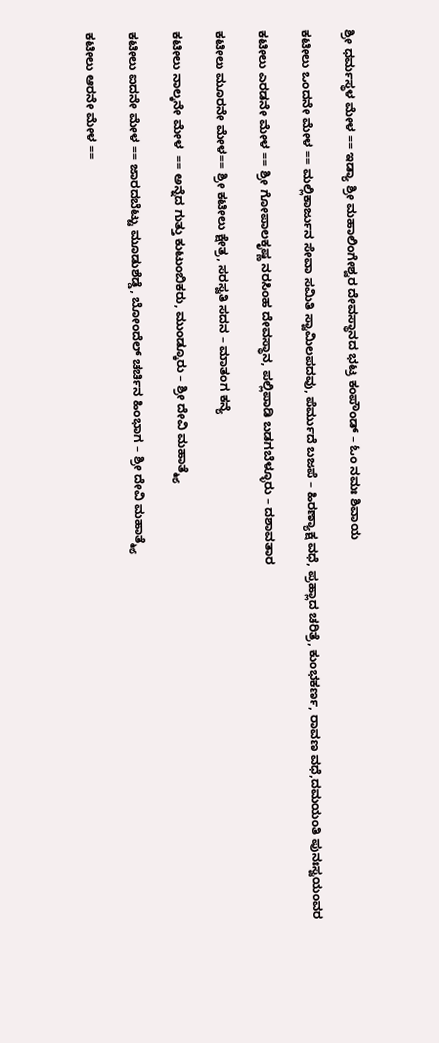ಶ್ರೀ ಧರ್ಮಸ್ಥಳ ಮೇಳ == ಇಡ್ಯಾ ಶ್ರೀ ಮಹಾಲಿಂಗೇಶ್ವರ ದೇವಸ್ಥಾನದ ಭಟ್ರ ಕಂಪೌಂಡ್ – ಓಂ ನಮಃ ಶಿವಾಯ

ಕಟೀಲು ಒಂದನೇ ಮೇಳ == ಮಲ್ಲಿಕಾರ್ಜುನ ಸೇವಾ ಸಮಿತಿ ಸ್ವಾಮಿಲಪದವು, ಪೆರ್ಮುದೆ ಬಜಪೆ – ಹಿರಣ್ಯಾಕ್ಷ ವಧೆ, ಪ್ರಹ್ಲಾದ ಚರಿತ್ರೆ, ಕುಂಭಕರ್ಣ, ರಾವಣ ವಧೆ,ದಮಯಂತಿ ಪುನಃಸ್ವಯಂವರ

ಕಟೀಲು ಎರಡನೇ ಮೇಳ == ಶ್ರೀ ಗೋಪಾಲಕೃಷ್ಣ ನರಸಿಂಹ ದೇವಸ್ಥಾನ, ಪಲ್ಲಿಪಾಡಿ ಬಡಗಬೆಳ್ಳೂರು – ದಶಾವತಾರ

ಕಟೀಲು ಮೂರನೇ ಮೇಳ== ಶ್ರೀ ಕಟೀಲು ಕ್ಷೇತ್ರ, ಸರಸ್ವತಿ ಸದನ – ಮಾತಂಗ ಕನ್ಯೆ

ಕಟೀಲು ನಾಲ್ಕನೇ ಮೇಳ  == ಅನ್ನೆದ ಗುತ್ತು ಕುಟುಂಬಿಕರು, ಮುಂಡ್ಕೂರು – ಶ್ರೀ ದೇವಿ ಮಹಾತ್ಮ್ಯೆ

ಕಟೀಲು ಐದನೇ ಮೇಳ == ಜಾರದಬೆಟ್ಟು ಮೂಡುಶೆಡ್ಡೆ, ಬೋಂದೆಲ್ ಚರ್ಚಿನ ಹಿಂಭಾಗ – ಶ್ರೀ ದೇವಿ ಮಹಾತ್ಮ್ಯೆ

ಕಟೀಲು ಆರನೇ ಮೇಳ ==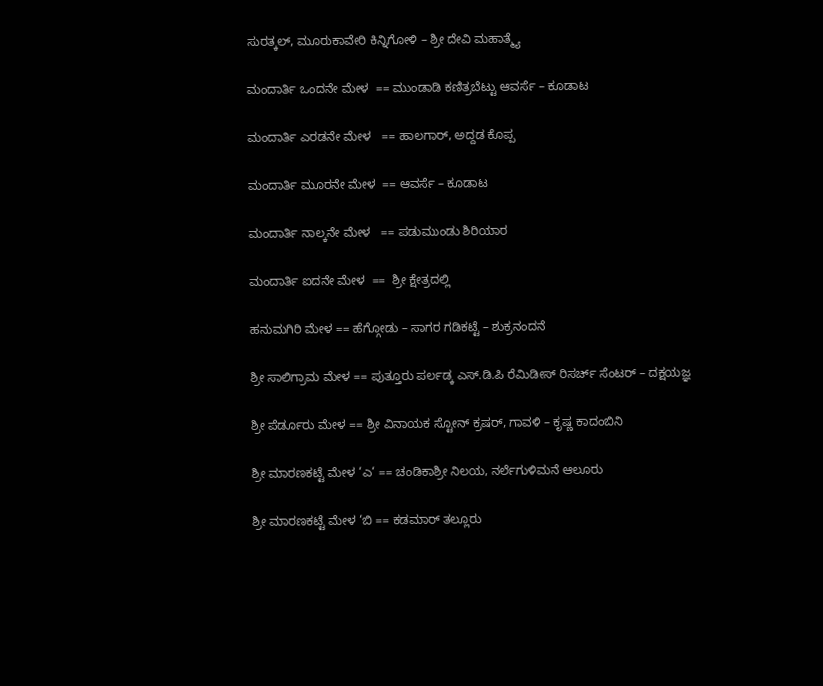ಸುರತ್ಕಲ್, ಮೂರುಕಾವೇರಿ ಕಿನ್ನಿಗೋಳಿ – ಶ್ರೀ ದೇವಿ ಮಹಾತ್ಮ್ಯೆ

ಮಂದಾರ್ತಿ ಒಂದನೇ ಮೇಳ  == ಮುಂಡಾಡಿ ಕಣಿತ್ರಬೆಟ್ಟು ಆವರ್ಸೆ – ಕೂಡಾಟ

ಮಂದಾರ್ತಿ ಎರಡನೇ ಮೇಳ   == ಹಾಲಗಾರ್, ಅದ್ದಡ ಕೊಪ್ಪ

ಮಂದಾರ್ತಿ ಮೂರನೇ ಮೇಳ  == ಆವರ್ಸೆ – ಕೂಡಾಟ

ಮಂದಾರ್ತಿ ನಾಲ್ಕನೇ ಮೇಳ   == ಪಡುಮುಂಡು ಶಿರಿಯಾರ

ಮಂದಾರ್ತಿ ಐದನೇ ಮೇಳ  ==  ಶ್ರೀ ಕ್ಷೇತ್ರದಲ್ಲಿ

ಹನುಮಗಿರಿ ಮೇಳ == ಹೆಗ್ಗೋಡು – ಸಾಗರ ಗಡಿಕಟ್ಟೆ – ಶುಕ್ರನಂದನೆ

ಶ್ರೀ ಸಾಲಿಗ್ರಾಮ ಮೇಳ == ಪುತ್ತೂರು ಪರ್ಲಡ್ಕ ಎಸ್.ಡಿ.ಪಿ ರೆಮಿಡೀಸ್ ರಿಸರ್ಚ್ ಸೆಂಟರ್ – ದಕ್ಷಯಜ್ಞ

ಶ್ರೀ ಪೆರ್ಡೂರು ಮೇಳ == ಶ್ರೀ ವಿನಾಯಕ ಸ್ಟೋನ್ ಕ್ರಷರ್, ಗಾವಳಿ – ಕೃಷ್ಣ ಕಾದಂಬಿನಿ

ಶ್ರೀ ಮಾರಣಕಟ್ಟೆ ಮೇಳ ‘ಎ‘ == ಚಂಡಿಕಾಶ್ರೀ ನಿಲಯ, ನರ್ಲೆಗುಳಿಮನೆ ಆಲೂರು

ಶ್ರೀ ಮಾರಣಕಟ್ಟೆ ಮೇಳ ‘ಬಿ == ಕಡಮಾರ್ ತಲ್ಲೂರು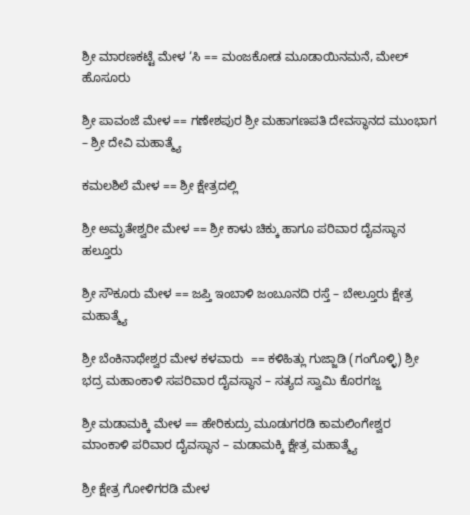ಶ್ರೀ ಮಾರಣಕಟ್ಟೆ ಮೇಳ ‘ಸಿ == ಮಂಜಕೋಡ ಮೂಡಾಯಿನಮನೆ, ಮೇಲ್ ಹೊಸೂರು

ಶ್ರೀ ಪಾವಂಜೆ ಮೇಳ == ಗಣೇಶಪುರ ಶ್ರೀ ಮಹಾಗಣಪತಿ ದೇವಸ್ಥಾನದ ಮುಂಭಾಗ – ಶ್ರೀ ದೇವಿ ಮಹಾತ್ಮ್ಯೆ

ಕಮಲಶಿಲೆ ಮೇಳ == ಶ್ರೀ ಕ್ಷೇತ್ರದಲ್ಲಿ

ಶ್ರೀ ಅಮೃತೇಶ್ವರೀ ಮೇಳ == ಶ್ರೀ ಕಾಳು ಚಿಕ್ಕು ಹಾಗೂ ಪರಿವಾರ ದೈವಸ್ಥಾನ ಹಲ್ತೂರು

ಶ್ರೀ ಸೌಕೂರು ಮೇಳ == ಜಪ್ತಿ ಇಂಬಾಳಿ ಜಂಬೂನದಿ ರಸ್ತೆ – ಬೇಲ್ತೂರು ಕ್ಷೇತ್ರ ಮಹಾತ್ಮ್ಯೆ

ಶ್ರೀ ಬೆಂಕಿನಾಥೇಶ್ವರ ಮೇಳ ಕಳವಾರು  == ಕಳಿಹಿತ್ಲು ಗುಜ್ಜಾಡಿ (ಗಂಗೊಳ್ಳಿ) ಶ್ರೀ ಭದ್ರ ಮಹಾಂಕಾಳಿ ಸಪರಿವಾರ ದೈವಸ್ಥಾನ – ಸತ್ಯದ ಸ್ವಾಮಿ ಕೊರಗಜ್ಜ

ಶ್ರೀ ಮಡಾಮಕ್ಕಿ ಮೇಳ == ಹೇರಿಕುದ್ರು ಮೂಡುಗರಡಿ ಕಾಮಲಿಂಗೇಶ್ವರ ಮಾಂಕಾಳಿ ಪರಿವಾರ ದೈವಸ್ಥಾನ – ಮಡಾಮಕ್ಕಿ ಕ್ಷೇತ್ರ ಮಹಾತ್ಮ್ಯೆ

ಶ್ರೀ ಕ್ಷೇತ್ರ ಗೋಳಿಗರಡಿ ಮೇಳ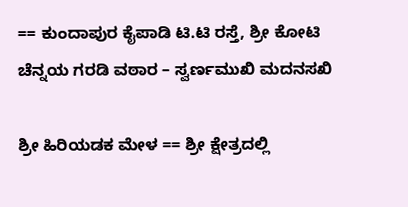== ಕುಂದಾಪುರ ಕೈಪಾಡಿ ಟಿ.ಟಿ ರಸ್ತೆ, ಶ್ರೀ ಕೋಟಿ ಚೆನ್ನಯ ಗರಡಿ ವಠಾರ – ಸ್ವರ್ಣಮುಖಿ ಮದನಸಖಿ

ಶ್ರೀ ಹಿರಿಯಡಕ ಮೇಳ == ಶ್ರೀ ಕ್ಷೇತ್ರದಲ್ಲಿ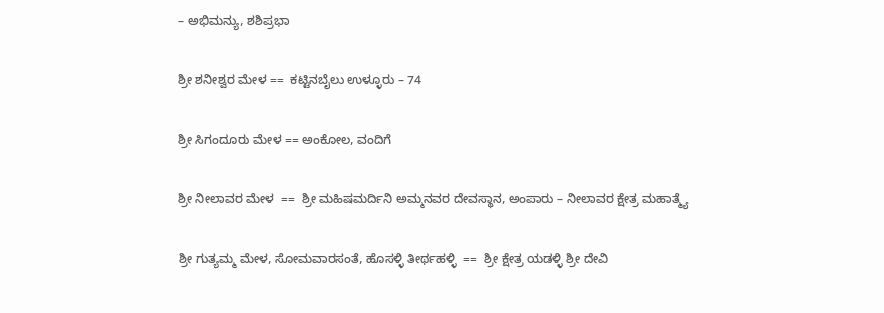– ಅಭಿಮನ್ಯು, ಶಶಿಪ್ರಭಾ

ಶ್ರೀ ಶನೀಶ್ವರ ಮೇಳ ==  ಕಟ್ಟಿನಬೈಲು ಉಳ್ಳೂರು – 74

ಶ್ರೀ ಸಿಗಂದೂರು ಮೇಳ == ಅಂಕೋಲ, ವಂದಿಗೆ

ಶ್ರೀ ನೀಲಾವರ ಮೇಳ  ==  ಶ್ರೀ ಮಹಿಷಮರ್ದಿನಿ ಅಮ್ಮನವರ ದೇವಸ್ಥಾನ, ಅಂಪಾರು – ನೀಲಾವರ ಕ್ಷೇತ್ರ ಮಹಾತ್ಮ್ಯೆ

ಶ್ರೀ ಗುತ್ಯಮ್ಮ ಮೇಳ, ಸೋಮವಾರಸಂತೆ, ಹೊಸಳ್ಳಿ ತೀರ್ಥಹಳ್ಳಿ  ==  ಶ್ರೀ ಕ್ಷೇತ್ರ ಯಡಳ್ಳಿ ಶ್ರೀ ದೇವಿ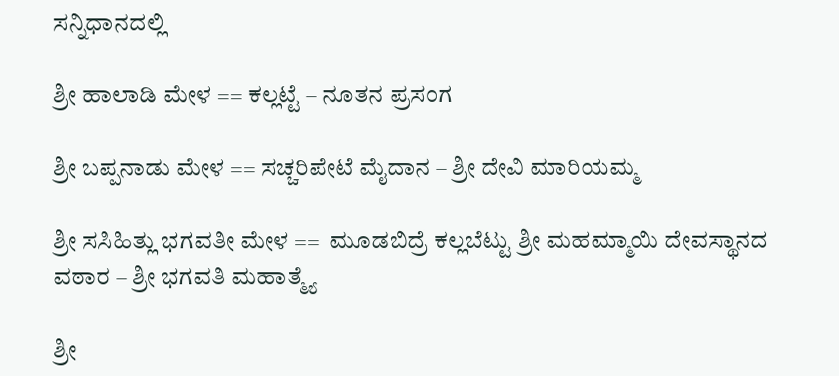ಸನ್ನಿಧಾನದಲ್ಲಿ

ಶ್ರೀ ಹಾಲಾಡಿ ಮೇಳ == ಕಲ್ಲಟ್ಟೆ – ನೂತನ ಪ್ರಸಂಗ

ಶ್ರೀ ಬಪ್ಪನಾಡು ಮೇಳ == ಸಚ್ಚರಿಪೇಟೆ ಮೈದಾನ – ಶ್ರೀ ದೇವಿ ಮಾರಿಯಮ್ಮ

ಶ್ರೀ ಸಸಿಹಿತ್ಲು ಭಗವತೀ ಮೇಳ ==  ಮೂಡಬಿದ್ರೆ ಕಲ್ಲಬೆಟ್ಟು ಶ್ರೀ ಮಹಮ್ಮಾಯಿ ದೇವಸ್ಥಾನದ ವಠಾರ – ಶ್ರೀ ಭಗವತಿ ಮಹಾತ್ಮ್ಯೆ

ಶ್ರೀ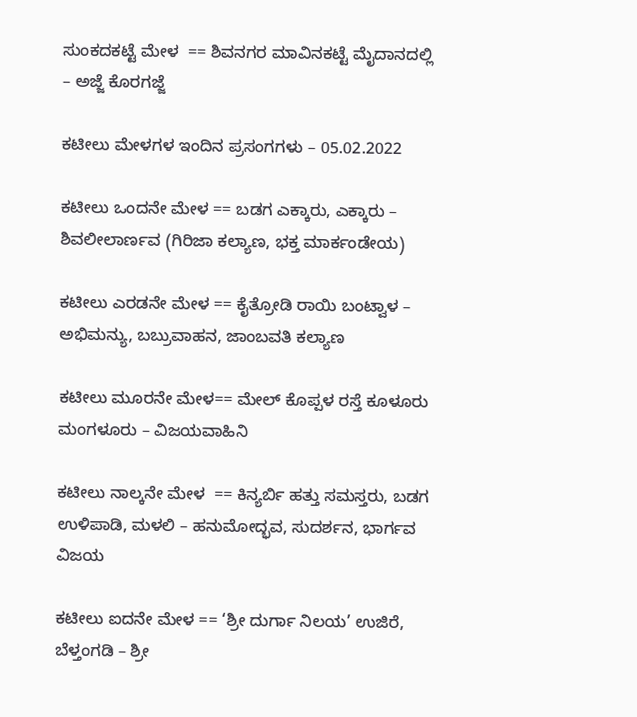ಸುಂಕದಕಟ್ಟೆ ಮೇಳ  == ಶಿವನಗರ ಮಾವಿನಕಟ್ಟೆ ಮೈದಾನದಲ್ಲಿ – ಅಜ್ಜೆ ಕೊರಗಜ್ಜೆ

ಕಟೀಲು ಮೇಳಗಳ ಇಂದಿನ ಪ್ರಸಂಗಗಳು – 05.02.2022

ಕಟೀಲು ಒಂದನೇ ಮೇಳ == ಬಡಗ ಎಕ್ಕಾರು, ಎಕ್ಕಾರು – ಶಿವಲೀಲಾರ್ಣವ (ಗಿರಿಜಾ ಕಲ್ಯಾಣ, ಭಕ್ತ ಮಾರ್ಕಂಡೇಯ)

ಕಟೀಲು ಎರಡನೇ ಮೇಳ == ಕೈತ್ರೋಡಿ ರಾಯಿ ಬಂಟ್ವಾಳ – ಅಭಿಮನ್ಯು, ಬಬ್ರುವಾಹನ, ಜಾಂಬವತಿ ಕಲ್ಯಾಣ

ಕಟೀಲು ಮೂರನೇ ಮೇಳ== ಮೇಲ್ ಕೊಪ್ಪಳ ರಸ್ತೆ ಕೂಳೂರು ಮಂಗಳೂರು – ವಿಜಯವಾಹಿನಿ

ಕಟೀಲು ನಾಲ್ಕನೇ ಮೇಳ  == ಕಿನ್ಯರ್ಬಿ ಹತ್ತು ಸಮಸ್ತರು, ಬಡಗ ಉಳಿಪಾಡಿ, ಮಳಲಿ – ಹನುಮೋದ್ಭವ, ಸುದರ್ಶನ, ಭಾರ್ಗವ ವಿಜಯ

ಕಟೀಲು ಐದನೇ ಮೇಳ == ‘ಶ್ರೀ ದುರ್ಗಾ ನಿಲಯ’ ಉಜಿರೆ, ಬೆಳ್ತಂಗಡಿ – ಶ್ರೀ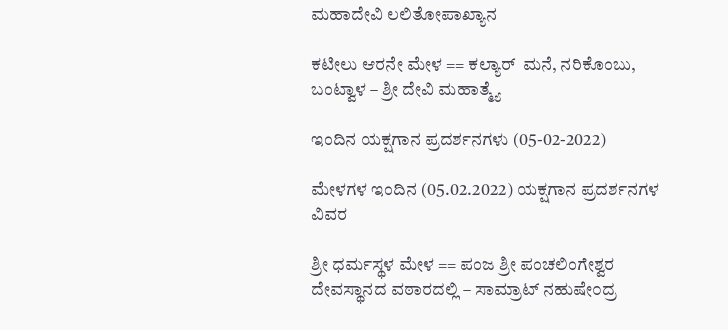ಮಹಾದೇವಿ ಲಲಿತೋಪಾಖ್ಯಾನ

ಕಟೀಲು ಆರನೇ ಮೇಳ == ಕಲ್ಯಾರ್  ಮನೆ, ನರಿಕೊಂಬು, ಬಂಟ್ವಾಳ – ಶ್ರೀ ದೇವಿ ಮಹಾತ್ಮ್ಯೆ

ಇಂದಿನ ಯಕ್ಷಗಾನ ಪ್ರದರ್ಶನಗಳು (05-02-2022)

ಮೇಳಗಳ ಇಂದಿನ (05.02.2022) ಯಕ್ಷಗಾನ ಪ್ರದರ್ಶನಗಳ ವಿವರ

ಶ್ರೀ ಧರ್ಮಸ್ಥಳ ಮೇಳ == ಪಂಜ ಶ್ರೀ ಪಂಚಲಿಂಗೇಶ್ವರ ದೇವಸ್ಥಾನದ ವಠಾರದಲ್ಲಿ – ಸಾಮ್ರಾಟ್ ನಹುಷೇ೦ದ್ರ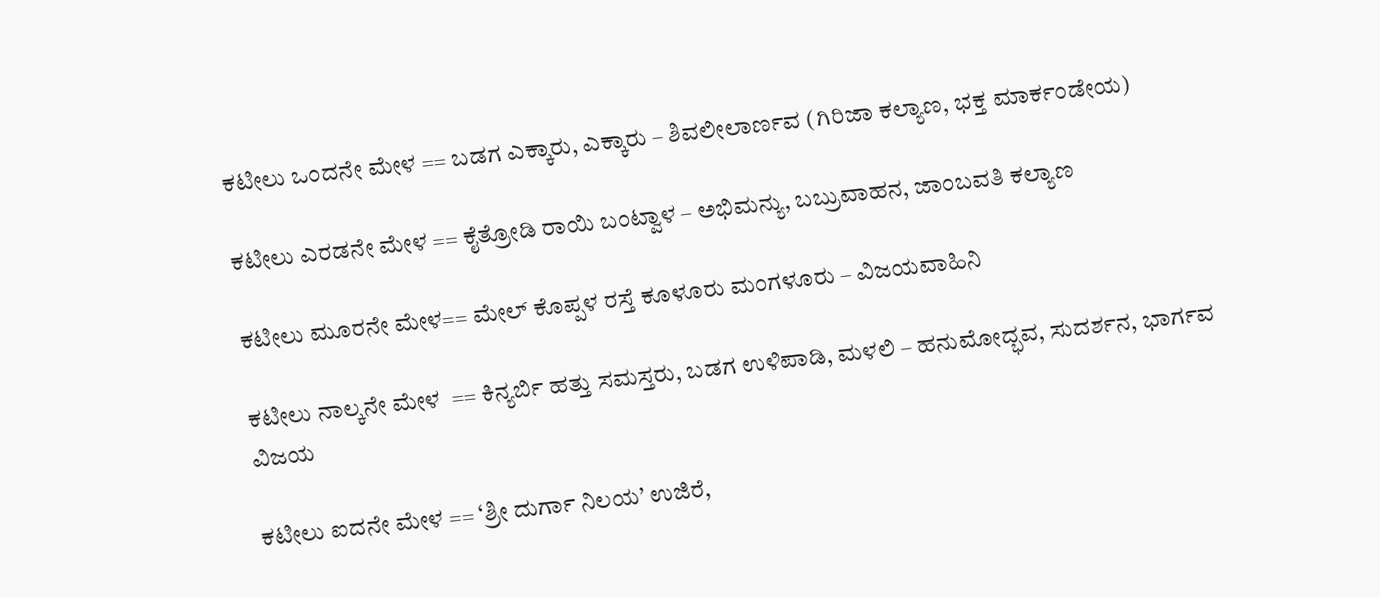ಕಟೀಲು ಒಂದನೇ ಮೇಳ == ಬಡಗ ಎಕ್ಕಾರು, ಎಕ್ಕಾರು – ಶಿವಲೀಲಾರ್ಣವ (ಗಿರಿಜಾ ಕಲ್ಯಾಣ, ಭಕ್ತ ಮಾರ್ಕಂಡೇಯ)

ಕಟೀಲು ಎರಡನೇ ಮೇಳ == ಕೈತ್ರೋಡಿ ರಾಯಿ ಬಂಟ್ವಾಳ – ಅಭಿಮನ್ಯು, ಬಬ್ರುವಾಹನ, ಜಾಂಬವತಿ ಕಲ್ಯಾಣ

ಕಟೀಲು ಮೂರನೇ ಮೇಳ== ಮೇಲ್ ಕೊಪ್ಪಳ ರಸ್ತೆ ಕೂಳೂರು ಮಂಗಳೂರು – ವಿಜಯವಾಹಿನಿ

ಕಟೀಲು ನಾಲ್ಕನೇ ಮೇಳ  == ಕಿನ್ಯರ್ಬಿ ಹತ್ತು ಸಮಸ್ತರು, ಬಡಗ ಉಳಿಪಾಡಿ, ಮಳಲಿ – ಹನುಮೋದ್ಭವ, ಸುದರ್ಶನ, ಭಾರ್ಗವ ವಿಜಯ

ಕಟೀಲು ಐದನೇ ಮೇಳ == ‘ಶ್ರೀ ದುರ್ಗಾ ನಿಲಯ’ ಉಜಿರೆ,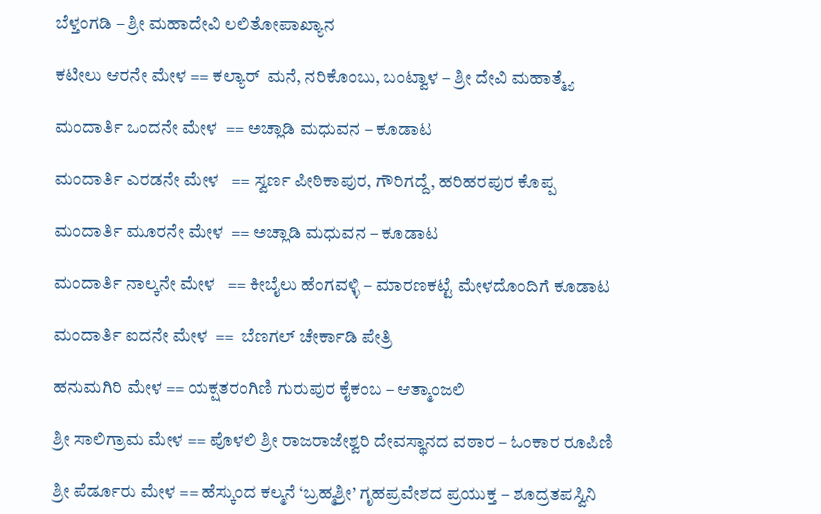ಬೆಳ್ತಂಗಡಿ – ಶ್ರೀ ಮಹಾದೇವಿ ಲಲಿತೋಪಾಖ್ಯಾನ

ಕಟೀಲು ಆರನೇ ಮೇಳ == ಕಲ್ಯಾರ್  ಮನೆ, ನರಿಕೊಂಬು, ಬಂಟ್ವಾಳ – ಶ್ರೀ ದೇವಿ ಮಹಾತ್ಮ್ಯೆ

ಮಂದಾರ್ತಿ ಒಂದನೇ ಮೇಳ  == ಅಚ್ಲಾಡಿ ಮಧುವನ – ಕೂಡಾಟ

ಮಂದಾರ್ತಿ ಎರಡನೇ ಮೇಳ   == ಸ್ವರ್ಣ ಪೀಠಿಕಾಪುರ, ಗೌರಿಗದ್ದೆ, ಹರಿಹರಪುರ ಕೊಪ್ಪ

ಮಂದಾರ್ತಿ ಮೂರನೇ ಮೇಳ  == ಅಚ್ಲಾಡಿ ಮಧುವನ – ಕೂಡಾಟ

ಮಂದಾರ್ತಿ ನಾಲ್ಕನೇ ಮೇಳ   == ಕೀಬೈಲು ಹೆಂಗವಳ್ಳಿ – ಮಾರಣಕಟ್ಟೆ ಮೇಳದೊಂದಿಗೆ ಕೂಡಾಟ

ಮಂದಾರ್ತಿ ಐದನೇ ಮೇಳ  ==  ಬೆಣಗಲ್ ಚೇರ್ಕಾಡಿ ಪೇತ್ರಿ

ಹನುಮಗಿರಿ ಮೇಳ == ಯಕ್ಷತರಂಗಿಣಿ ಗುರುಪುರ ಕೈಕಂಬ – ಆತ್ಮಾಂಜಲಿ

ಶ್ರೀ ಸಾಲಿಗ್ರಾಮ ಮೇಳ == ಪೊಳಲಿ ಶ್ರೀ ರಾಜರಾಜೇಶ್ವರಿ ದೇವಸ್ಥಾನದ ವಠಾರ – ಓಂಕಾರ ರೂಪಿಣಿ

ಶ್ರೀ ಪೆರ್ಡೂರು ಮೇಳ == ಹೆಸ್ಕುಂದ ಕಲ್ಮನೆ ‘ಬ್ರಹ್ಮಶ್ರೀ’ ಗೃಹಪ್ರವೇಶದ ಪ್ರಯುಕ್ತ – ಶೂದ್ರತಪಸ್ವಿನಿ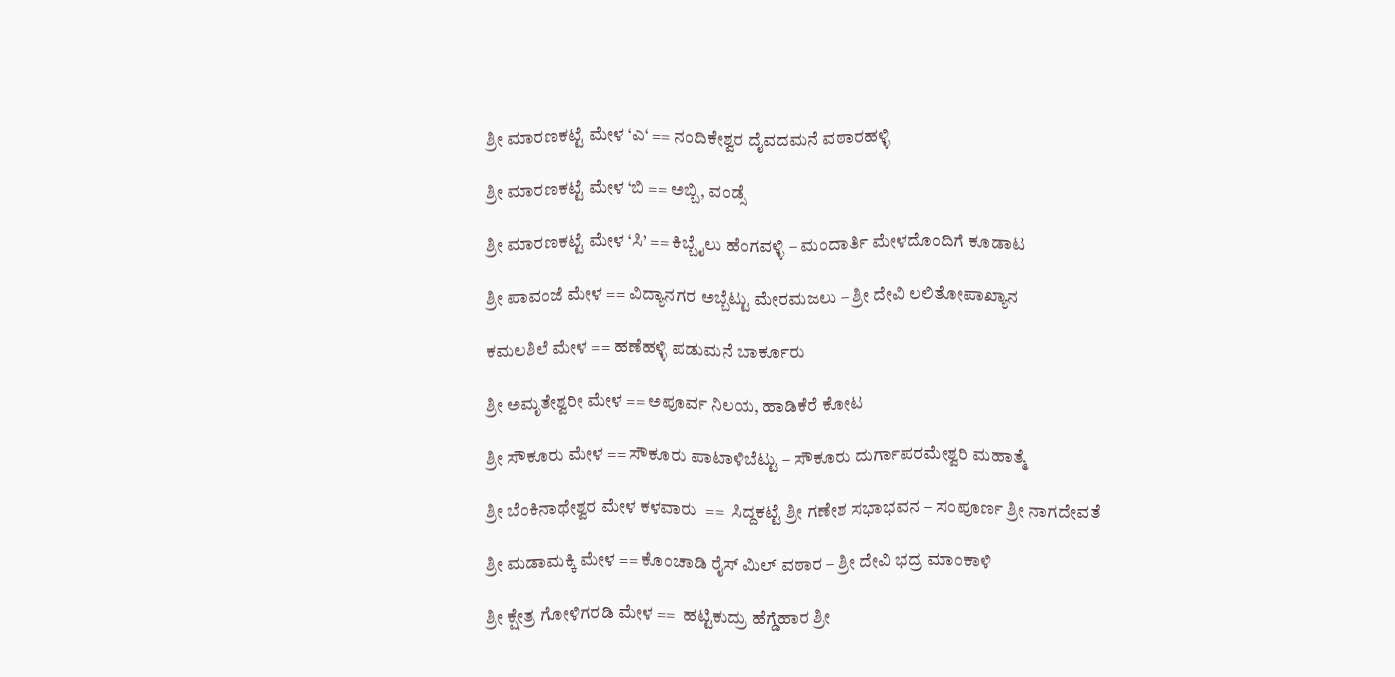ಶ್ರೀ ಮಾರಣಕಟ್ಟೆ ಮೇಳ ‘ಎ‘ == ನಂದಿಕೇಶ್ವರ ದೈವದಮನೆ ವಠಾರಹಳ್ಳಿ

ಶ್ರೀ ಮಾರಣಕಟ್ಟೆ ಮೇಳ ‘ಬಿ == ಅಬ್ಬಿ, ವಂಡ್ಸೆ

ಶ್ರೀ ಮಾರಣಕಟ್ಟೆ ಮೇಳ ‘ಸಿ’ == ಕಿಬ್ಬೈಲು ಹೆಂಗವಳ್ಳಿ – ಮಂದಾರ್ತಿ ಮೇಳದೊಂದಿಗೆ ಕೂಡಾಟ

ಶ್ರೀ ಪಾವಂಜೆ ಮೇಳ == ವಿದ್ಯಾನಗರ ಅಬ್ಬೆಟ್ಟು ಮೇರಮಜಲು – ಶ್ರೀ ದೇವಿ ಲಲಿತೋಪಾಖ್ಯಾನ

ಕಮಲಶಿಲೆ ಮೇಳ == ಹಣೆಹಳ್ಳಿ ಪಡುಮನೆ ಬಾರ್ಕೂರು

ಶ್ರೀ ಅಮೃತೇಶ್ವರೀ ಮೇಳ == ಅಪೂರ್ವ ನಿಲಯ, ಹಾಡಿಕೆರೆ ಕೋಟ

ಶ್ರೀ ಸೌಕೂರು ಮೇಳ == ಸೌಕೂರು ಪಾಟಾಳಿಬೆಟ್ಟು – ಸೌಕೂರು ದುರ್ಗಾಪರಮೇಶ್ವರಿ ಮಹಾತ್ಮೆ

ಶ್ರೀ ಬೆಂಕಿನಾಥೇಶ್ವರ ಮೇಳ ಕಳವಾರು  ==  ಸಿದ್ದಕಟ್ಟೆ ಶ್ರೀ ಗಣೇಶ ಸಭಾಭವನ – ಸಂಪೂರ್ಣ ಶ್ರೀ ನಾಗದೇವತೆ

ಶ್ರೀ ಮಡಾಮಕ್ಕಿ ಮೇಳ == ಕೊಂಚಾಡಿ ರೈಸ್ ಮಿಲ್ ವಠಾರ – ಶ್ರೀ ದೇವಿ ಭದ್ರ ಮಾಂಕಾಳಿ

ಶ್ರೀ ಕ್ಷೇತ್ರ ಗೋಳಿಗರಡಿ ಮೇಳ ==  ಹಟ್ಟಿಕುದ್ರು ಹೆಗ್ಡೆಹಾರ ಶ್ರೀ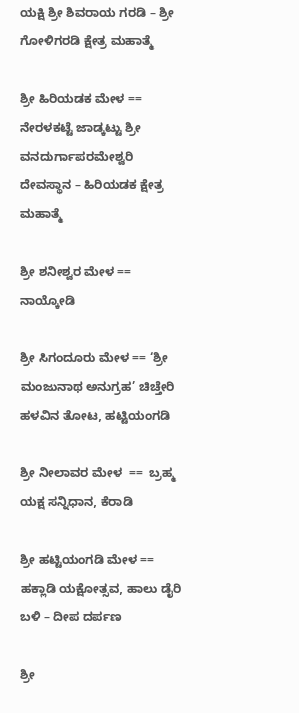ಯಕ್ಷಿ ಶ್ರೀ ಶಿವರಾಯ ಗರಡಿ – ಶ್ರೀ ಗೋಳಿಗರಡಿ ಕ್ಷೇತ್ರ ಮಹಾತ್ಮೆ

ಶ್ರೀ ಹಿರಿಯಡಕ ಮೇಳ == ನೇರಳಕಟ್ಟೆ ಜಾಡ್ಕಟ್ಟು ಶ್ರೀ ವನದುರ್ಗಾಪರಮೇಶ್ವರಿ ದೇವಸ್ಥಾನ – ಹಿರಿಯಡಕ ಕ್ಷೇತ್ರ ಮಹಾತ್ಮೆ

ಶ್ರೀ ಶನೀಶ್ವರ ಮೇಳ ==  ನಾಯ್ಕೋಡಿ

ಶ್ರೀ ಸಿಗಂದೂರು ಮೇಳ == ‘ಶ್ರೀ ಮಂಜುನಾಥ ಅನುಗ್ರಹ’ ಚಿಚ್ತೇರಿ ಹಳವಿನ ತೋಟ, ಹಟ್ಟಿಯಂಗಡಿ

ಶ್ರೀ ನೀಲಾವರ ಮೇಳ  ==  ಬ್ರಹ್ಮ ಯಕ್ಷ ಸನ್ನಿಧಾನ, ಕೆರಾಡಿ

ಶ್ರೀ ಹಟ್ಟಿಯಂಗಡಿ ಮೇಳ == ಹಕ್ಲಾಡಿ ಯಕ್ಷೋತ್ಸವ, ಹಾಲು ಡೈರಿ ಬಳಿ – ದೀಪ ದರ್ಪಣ

ಶ್ರೀ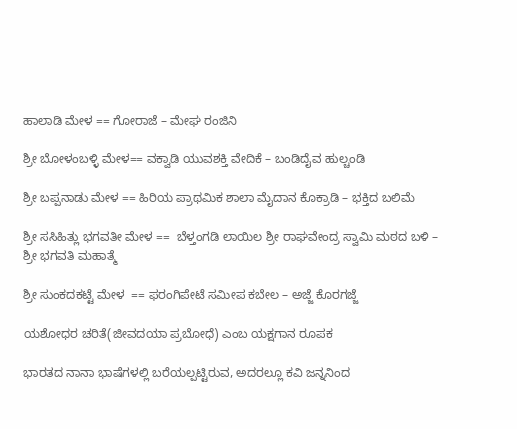ಹಾಲಾಡಿ ಮೇಳ == ಗೋರಾಜೆ – ಮೇಘ ರಂಜಿನಿ

ಶ್ರೀ ಬೋಳಂಬಳ್ಳಿ ಮೇಳ== ವಕ್ವಾಡಿ ಯುವಶಕ್ತಿ ವೇದಿಕೆ – ಬಂಡಿದೈವ ಹುಲ್ಚಂಡಿ

ಶ್ರೀ ಬಪ್ಪನಾಡು ಮೇಳ == ಹಿರಿಯ ಪ್ರಾಥಮಿಕ ಶಾಲಾ ಮೈದಾನ ಕೊಕ್ರಾಡಿ – ಭಕ್ತಿದ ಬಲಿಮೆ

ಶ್ರೀ ಸಸಿಹಿತ್ಲು ಭಗವತೀ ಮೇಳ ==  ಬೆಳ್ತಂಗಡಿ ಲಾಯಿಲ ಶ್ರೀ ರಾಘವೇಂದ್ರ ಸ್ವಾಮಿ ಮಠದ ಬಳಿ – ಶ್ರೀ ಭಗವತಿ ಮಹಾತ್ಮೆ

ಶ್ರೀ ಸುಂಕದಕಟ್ಟೆ ಮೇಳ  == ಫರಂಗಿಪೇಟೆ ಸಮೀಪ ಕಬೇಲ – ಅಜ್ಜೆ ಕೊರಗಜ್ಜೆ

ಯಶೋಧರ ಚರಿತೆ(ಜೀವದಯಾ ಪ್ರಬೋಧೆ) ಎಂಬ ಯಕ್ಷಗಾನ ರೂಪಕ

ಭಾರತದ ನಾನಾ ಭಾಷೆಗಳಲ್ಲಿ ಬರೆಯಲ್ಪಟ್ಟಿರುವ, ಅದರಲ್ಲೂ ಕವಿ ಜನ್ನನಿಂದ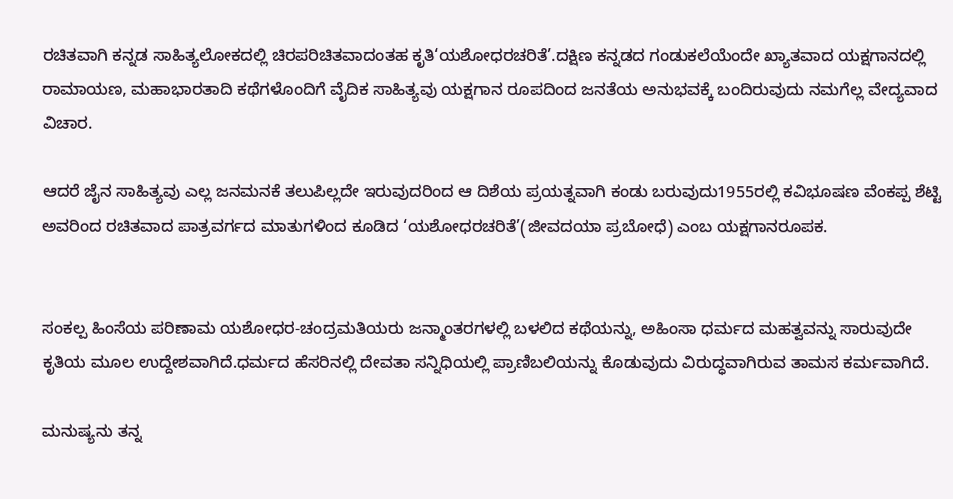ರಚಿತವಾಗಿ ಕನ್ನಡ ಸಾಹಿತ್ಯಲೋಕದಲ್ಲಿ ಚಿರಪರಿಚಿತವಾದಂತಹ ಕೃತಿ‘ಯಶೋಧರಚರಿತೆ’.ದಕ್ಷಿಣ ಕನ್ನಡದ ಗಂಡುಕಲೆಯೆಂದೇ ಖ್ಯಾತವಾದ ಯಕ್ಷಗಾನದಲ್ಲಿ ರಾಮಾಯಣ, ಮಹಾಭಾರತಾದಿ ಕಥೆಗಳೊಂದಿಗೆ ವೈದಿಕ ಸಾಹಿತ್ಯವು ಯಕ್ಷಗಾನ ರೂಪದಿಂದ ಜನತೆಯ ಅನುಭವಕ್ಕೆ ಬಂದಿರುವುದು ನಮಗೆಲ್ಲ ವೇದ್ಯವಾದ ವಿಚಾರ.

ಆದರೆ ಜೈನ ಸಾಹಿತ್ಯವು ಎಲ್ಲ ಜನಮನಕೆ ತಲುಪಿಲ್ಲದೇ ಇರುವುದರಿಂದ ಆ ದಿಶೆಯ ಪ್ರಯತ್ನವಾಗಿ ಕಂಡು ಬರುವುದು1955ರಲ್ಲಿ ಕವಿಭೂಷಣ ವೆಂಕಪ್ಪ ಶೆಟ್ಟಿ ಅವರಿಂದ ರಚಿತವಾದ ಪಾತ್ರವರ್ಗದ ಮಾತುಗಳಿಂದ ಕೂಡಿದ ‘ಯಶೋಧರಚರಿತೆ’(ಜೀವದಯಾ ಪ್ರಬೋಧೆ) ಎಂಬ ಯಕ್ಷಗಾನರೂಪಕ.


ಸಂಕಲ್ಪ ಹಿಂಸೆಯ ಪರಿಣಾಮ ಯಶೋಧರ-ಚಂದ್ರಮತಿಯರು ಜನ್ಮಾಂತರಗಳಲ್ಲಿ ಬಳಲಿದ ಕಥೆಯನ್ನು, ಅಹಿಂಸಾ ಧರ್ಮದ ಮಹತ್ವವನ್ನು ಸಾರುವುದೇ ಕೃತಿಯ ಮೂಲ ಉದ್ದೇಶವಾಗಿದೆ.ಧರ್ಮದ ಹೆಸರಿನಲ್ಲಿ ದೇವತಾ ಸನ್ನಿಧಿಯಲ್ಲಿ ಪ್ರಾಣಿಬಲಿಯನ್ನು ಕೊಡುವುದು ವಿರುದ್ಧವಾಗಿರುವ ತಾಮಸ ಕರ್ಮವಾಗಿದೆ.

ಮನುಷ್ಯನು ತನ್ನ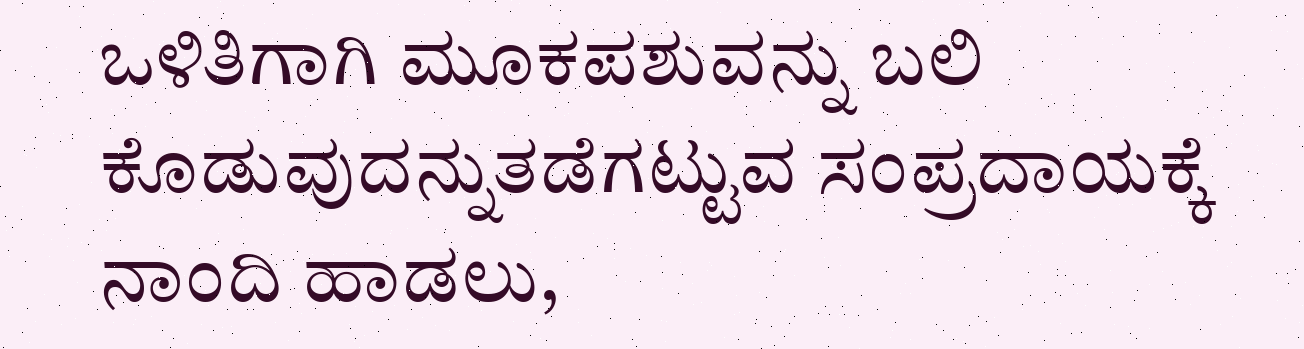ಒಳಿತಿಗಾಗಿ ಮೂಕಪಶುವನ್ನು ಬಲಿ ಕೊಡುವುದನ್ನುತಡೆಗಟ್ಟುವ ಸಂಪ್ರದಾಯಕ್ಕೆ ನಾಂದಿ ಹಾಡಲು,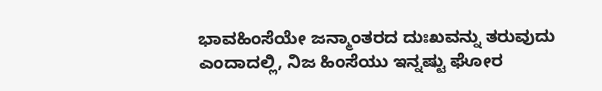ಭಾವಹಿಂಸೆಯೇ ಜನ್ಮಾಂತರದ ದುಃಖವನ್ನು ತರುವುದು ಎಂದಾದಲ್ಲಿ, ನಿಜ ಹಿಂಸೆಯು ಇನ್ನಷ್ಟು ಘೋರ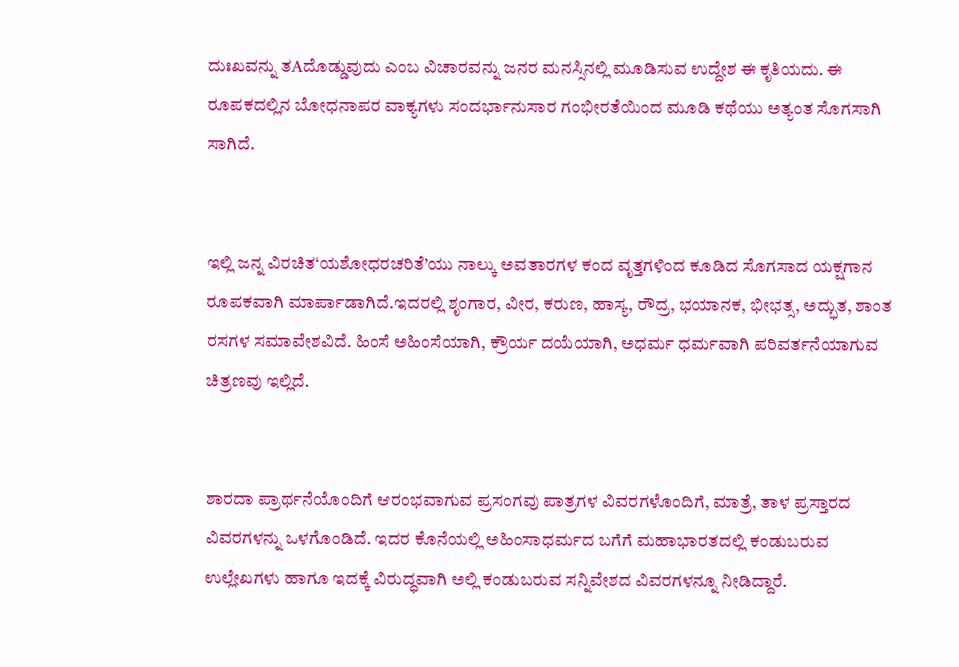ದುಃಖವನ್ನು ತAದೊಡ್ಡುವುದು ಎಂಬ ವಿಚಾರವನ್ನು ಜನರ ಮನಸ್ಸಿನಲ್ಲಿ ಮೂಡಿಸುವ ಉದ್ದೇಶ ಈ ಕೃತಿಯದು. ಈ ರೂಪಕದಲ್ಲಿನ ಬೋಧನಾಪರ ವಾಕ್ಯಗಳು ಸಂದರ್ಭಾನುಸಾರ ಗಂಭೀರತೆಯಿಂದ ಮೂಡಿ ಕಥೆಯು ಅತ್ಯಂತ ಸೊಗಸಾಗಿ ಸಾಗಿದೆ.


ಇಲ್ಲಿ ಜನ್ನ ವಿರಚಿತ‘ಯಶೋಧರಚರಿತೆ’ಯು ನಾಲ್ಕು ಅವತಾರಗಳ ಕಂದ ವೃತ್ತಗಳಿಂದ ಕೂಡಿದ ಸೊಗಸಾದ ಯಕ್ಷಗಾನ ರೂಪಕವಾಗಿ ಮಾರ್ಪಾಡಾಗಿದೆ.ಇದರಲ್ಲಿ ಶೃಂಗಾರ, ವೀರ, ಕರುಣ, ಹಾಸ್ಯ, ರೌದ್ರ, ಭಯಾನಕ, ಭೀಭತ್ಸ, ಅದ್ಭುತ, ಶಾಂತ ರಸಗಳ ಸಮಾವೇಶವಿದೆ. ಹಿಂಸೆ ಅಹಿಂಸೆಯಾಗಿ, ಕ್ರೌರ್ಯ ದಯೆಯಾಗಿ, ಅಧರ್ಮ ಧರ್ಮವಾಗಿ ಪರಿವರ್ತನೆಯಾಗುವ ಚಿತ್ರಣವು ಇಲ್ಲಿದೆ.


ಶಾರದಾ ಪ್ರಾರ್ಥನೆಯೊಂದಿಗೆ ಆರಂಭವಾಗುವ ಪ್ರಸಂಗವು ಪಾತ್ರಗಳ ವಿವರಗಳೊಂದಿಗೆ, ಮಾತ್ರೆ, ತಾಳ ಪ್ರಸ್ತಾರದ ವಿವರಗಳನ್ನು ಒಳಗೊಂಡಿದೆ. ಇದರ ಕೊನೆಯಲ್ಲಿ ಅಹಿಂಸಾಧರ್ಮದ ಬಗೆಗೆ ಮಹಾಭಾರತದಲ್ಲಿ ಕಂಡುಬರುವ ಉಲ್ಲೇಖಗಳು ಹಾಗೂ ಇದಕ್ಕೆ ವಿರುದ್ಧವಾಗಿ ಅಲ್ಲಿ ಕಂಡುಬರುವ ಸನ್ನಿವೇಶದ ವಿವರಗಳನ್ನೂ ನೀಡಿದ್ದಾರೆ.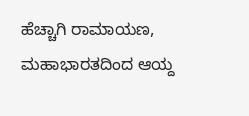ಹೆಚ್ಚಾಗಿ ರಾಮಾಯಣ, ಮಹಾಭಾರತದಿಂದ ಆಯ್ದ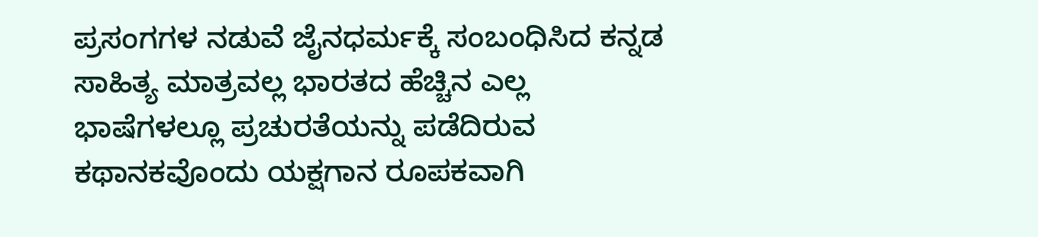ಪ್ರಸಂಗಗಳ ನಡುವೆ ಜೈನಧರ್ಮಕ್ಕೆ ಸಂಬಂಧಿಸಿದ ಕನ್ನಡ ಸಾಹಿತ್ಯ ಮಾತ್ರವಲ್ಲ ಭಾರತದ ಹೆಚ್ಚಿನ ಎಲ್ಲ ಭಾಷೆಗಳಲ್ಲೂ ಪ್ರಚುರತೆಯನ್ನು ಪಡೆದಿರುವ ಕಥಾನಕವೊಂದು ಯಕ್ಷಗಾನ ರೂಪಕವಾಗಿ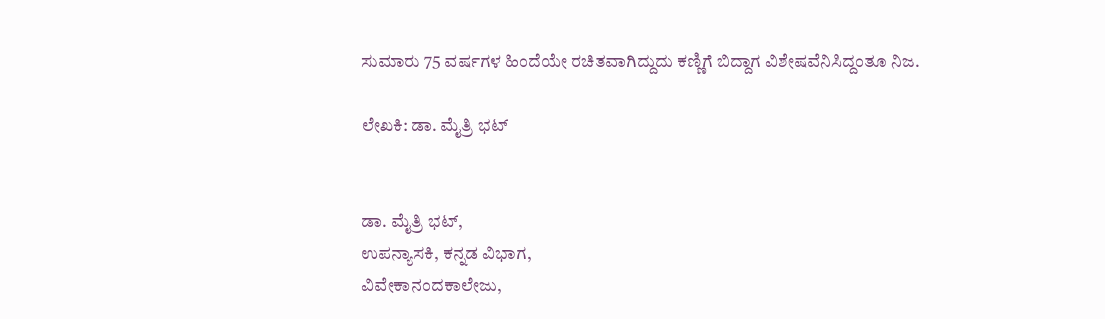ಸುಮಾರು 75 ವರ್ಷಗಳ ಹಿಂದೆಯೇ ರಚಿತವಾಗಿದ್ದುದು ಕಣ್ಣಿಗೆ ಬಿದ್ದಾಗ ವಿಶೇಷವೆನಿಸಿದ್ದಂತೂ ನಿಜ.

ಲೇಖಕಿ: ಡಾ. ಮೈತ್ರಿ ಭಟ್


ಡಾ. ಮೈತ್ರಿ ಭಟ್,
ಉಪನ್ಯಾಸಕಿ, ಕನ್ನಡ ವಿಭಾಗ,
ವಿವೇಕಾನಂದಕಾಲೇಜು,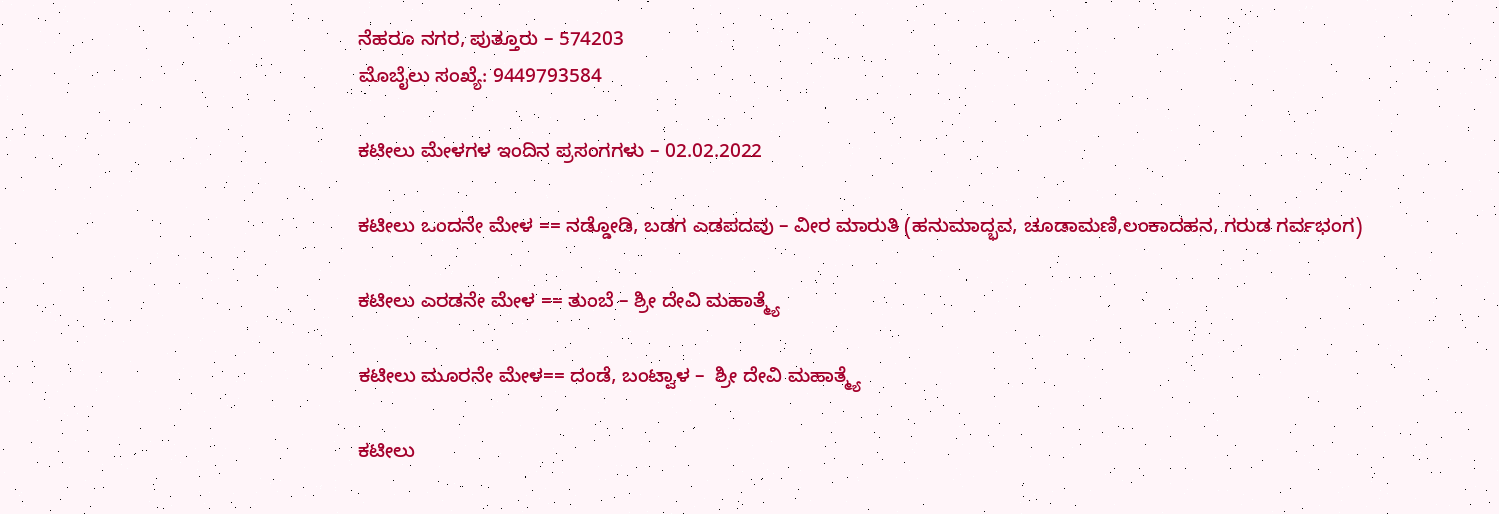ನೆಹರೂ ನಗರ, ಪುತ್ತೂರು – 574203
ಮೊಬೈಲು ಸಂಖ್ಯೆ: 9449793584

ಕಟೀಲು ಮೇಳಗಳ ಇಂದಿನ ಪ್ರಸಂಗಗಳು – 02.02.2022

ಕಟೀಲು ಒಂದನೇ ಮೇಳ == ನಡ್ಡೋಡಿ, ಬಡಗ ಎಡಪದವು – ವೀರ ಮಾರುತಿ (ಹನುಮಾದ್ಭವ, ಚೂಡಾಮಣಿ,ಲಂಕಾದಹನ, ಗರುಡ ಗರ್ವಭಂಗ)

ಕಟೀಲು ಎರಡನೇ ಮೇಳ == ತುಂಬೆ – ಶ್ರೀ ದೇವಿ ಮಹಾತ್ಮ್ಯೆ

ಕಟೀಲು ಮೂರನೇ ಮೇಳ== ದಂಡೆ, ಬಂಟ್ವಾಳ –  ಶ್ರೀ ದೇವಿ ಮಹಾತ್ಮ್ಯೆ

ಕಟೀಲು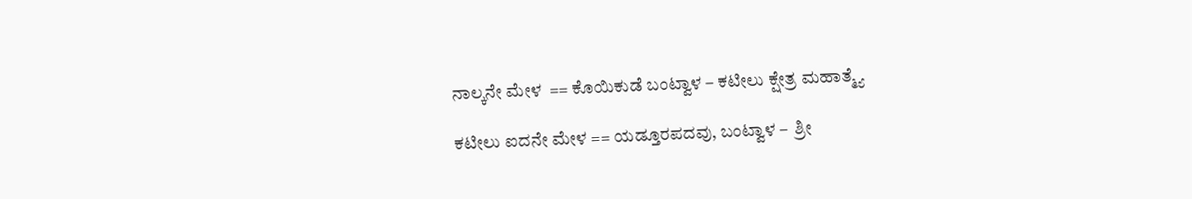ನಾಲ್ಕನೇ ಮೇಳ  == ಕೊಯಿಕುಡೆ ಬಂಟ್ವಾಳ – ಕಟೀಲು ಕ್ಷೇತ್ರ ಮಹಾತ್ಮ್ಯೆ

ಕಟೀಲು ಐದನೇ ಮೇಳ == ಯಡ್ತೂರಪದವು, ಬಂಟ್ವಾಳ –  ಶ್ರೀ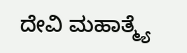ದೇವಿ ಮಹಾತ್ಮ್ಯೆ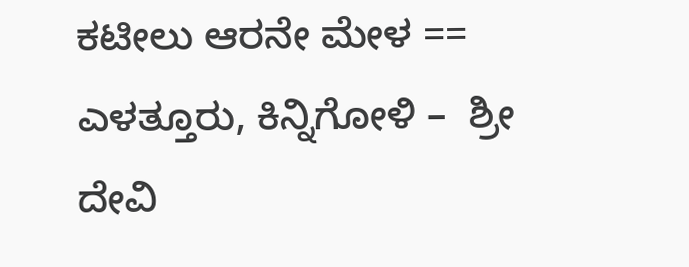ಕಟೀಲು ಆರನೇ ಮೇಳ == ಎಳತ್ತೂರು, ಕಿನ್ನಿಗೋಳಿ –  ಶ್ರೀ ದೇವಿ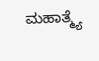ಮಹಾತ್ಮ್ಯೆ